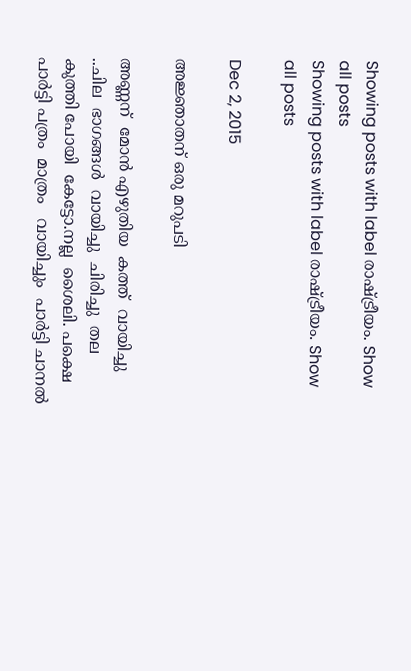Showing posts with label രാഷ്ട്രീയം. Show all posts
Showing posts with label രാഷ്ട്രീയം. Show all posts

Dec 2, 2015

അജ്ഞാതന് ഒരു മറുപടി

അണ്ണന്  മോൻ എഴുതിയ  കത്ത്  വായിച്ചു ..ചില  ഭാഗങ്ങൾ  വായിച്ചു  ചിരിച്ചു  തല കുത്തി പോയി  കേട്ടോ.നല്ല  ശൈലി. പക്ഷെ  പാർട്ടി പത്രം  മാത്രം   വായിച്ചും  പാർട്ടി ചാനൽ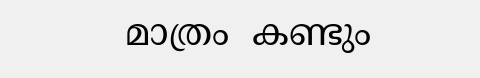മാത്രം  കണ്ടും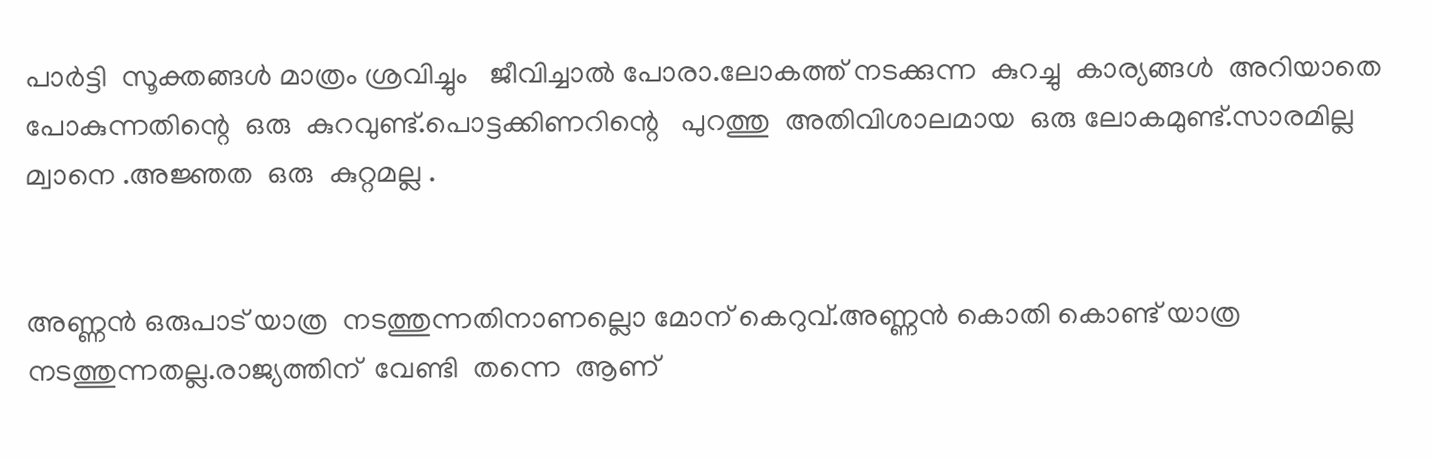പാർട്ടി  സൂക്തങ്ങൾ മാത്രം ശ്രവിച്ചും   ജീവിച്ചാൽ പോരാ.ലോകത്ത് നടക്കുന്ന  കുറച്ചു  കാര്യങ്ങൾ  അറിയാതെ പോകുന്നതിന്റെ  ഒരു  കുറവുണ്ട്.പൊട്ടക്കിണറിന്റെ   പുറത്തു  അതിവിശാലമായ  ഒരു ലോകമുണ്ട്.സാരമില്ല മ്വാനെ .അജ്ഞത  ഒരു  കുറ്റമല്ല .


അണ്ണൻ ഒരുപാട് യാത്ര  നടത്തുന്നതിനാണല്ലൊ മോന് കെറുവ്.അണ്ണൻ കൊതി കൊണ്ട് യാത്ര  നടത്തുന്നതല്ല.രാജ്യത്തിന്  വേണ്ടി  തന്നെ  ആണ്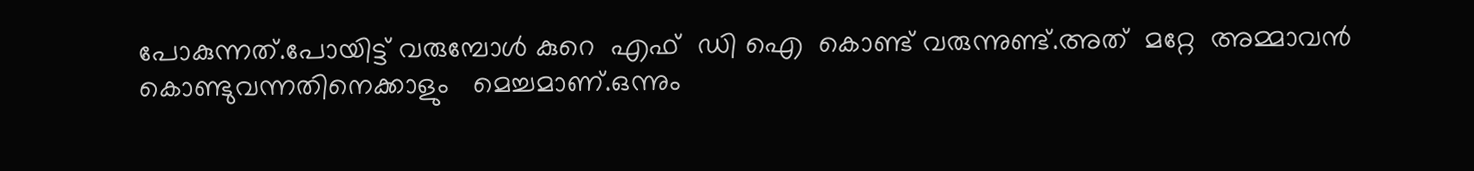പോകുന്നത്.പോയിട്ട് വരുമ്പോൾ കുറെ  എഫ്  ഡി ഐ  കൊണ്ട് വരുന്നുണ്ട്.അത്  മറ്റേ  അമ്മാവൻ കൊണ്ടുവന്നതിനെക്കാളും   മെച്ചമാണ്.ഒന്നും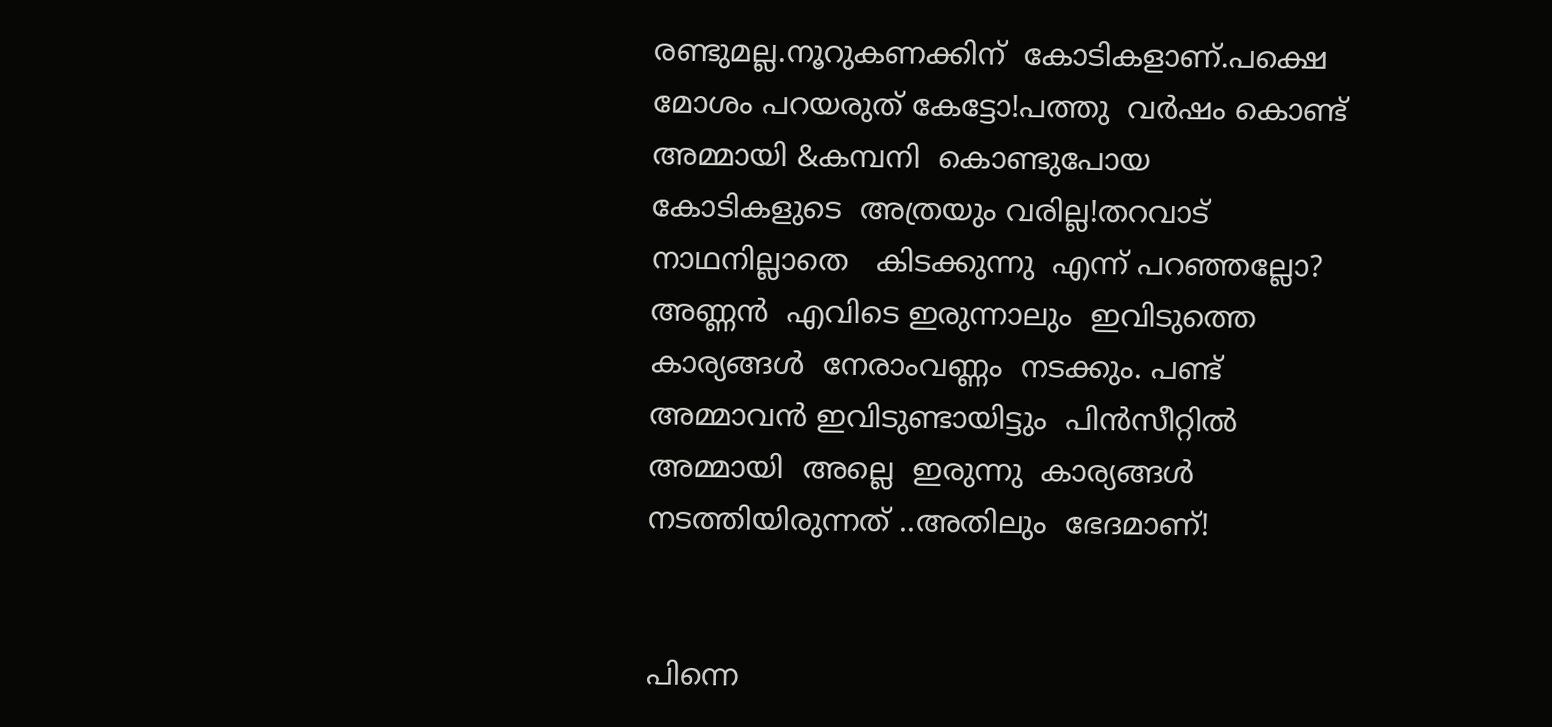രണ്ടുമല്ല.നൂറുകണക്കിന്  കോടികളാണ്.പക്ഷെ  മോശം പറയരുത് കേട്ടോ!പത്തു  വർഷം കൊണ്ട് അമ്മായി &കമ്പനി  കൊണ്ടുപോയ  കോടികളുടെ  അത്രയും വരില്ല!തറവാട്  നാഥനില്ലാതെ   കിടക്കുന്നു  എന്ന് പറഞ്ഞല്ലോ? അണ്ണൻ  എവിടെ ഇരുന്നാലും  ഇവിടുത്തെ  കാര്യങ്ങൾ  നേരാംവണ്ണം  നടക്കും. പണ്ട് അമ്മാവൻ ഇവിടുണ്ടായിട്ടും  പിൻസീറ്റിൽ  അമ്മായി  അല്ലെ  ഇരുന്നു  കാര്യങ്ങൾ  നടത്തിയിരുന്നത് ..അതിലും  ഭേദമാണ്!


പിന്നെ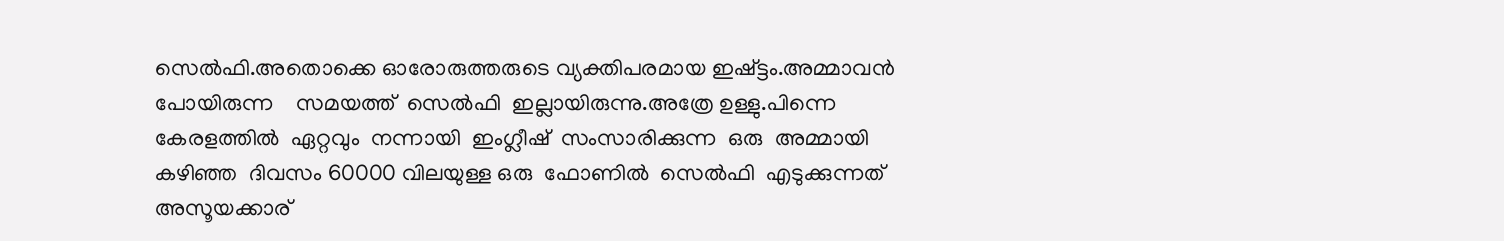സെൽഫി.അതൊക്കെ ഓരോരുത്തരുടെ വ്യക്തിപരമായ ഇഷ്ട്ടം.അമ്മാവൻ പോയിരുന്ന    സമയത്ത്  സെൽഫി  ഇല്ലായിരുന്നു.അത്രേ ഉള്ളു.പിന്നെ  കേരളത്തിൽ  ഏറ്റവും  നന്നായി  ഇംഗ്ലീഷ്  സംസാരിക്കുന്ന  ഒരു  അമ്മായി കഴിഞ്ഞ  ദിവസം 60000 വിലയുള്ള ഒരു  ഫോണിൽ  സെൽഫി  എടുക്കുന്നത് അസൂയക്കാര്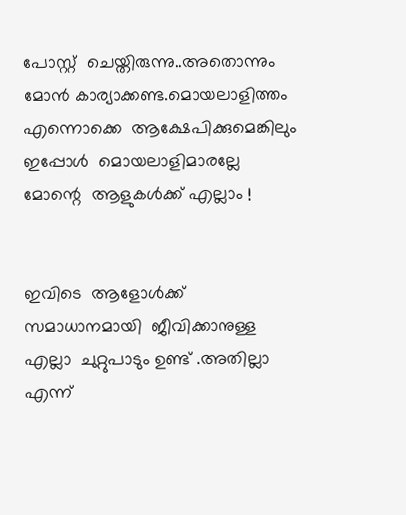പോസ്റ്റ്‌  ചെയ്തിരുന്നു..അതൊന്നും മോൻ കാര്യാക്കണ്ട.മൊയലാളിത്തം     എന്നൊക്കെ  ആക്ഷേപിക്കുമെങ്കിലും  ഇപ്പോൾ  മൊയലാളിമാരല്ലേ  മോന്റെ  ആളുകൾക്ക് എല്ലാം !


ഇവിടെ  ആളോൾക്ക്  സമാധാനമായി  ജീവിക്കാനുള്ള  എല്ലാ  ചുറ്റുപാടും ഉണ്ട് .അതില്ലാ  എന്ന്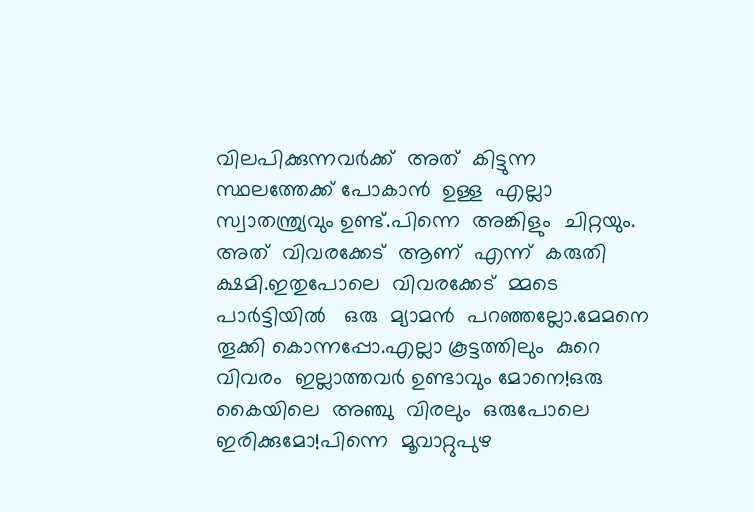വിലപിക്കുന്നവർക്ക്  അത്  കിട്ടുന്ന  സ്ഥലത്തേക്ക് പോകാൻ  ഉള്ള  എല്ലാ  സ്വാതന്ത്ര്യവും ഉണ്ട്.പിന്നെ  അങ്കിളും  ചിറ്റയും. അത്  വിവരക്കേട്  ആണ്  എന്ന്  കരുതി  ക്ഷമി.ഇതുപോലെ  വിവരക്കേട്  മ്മടെ  പാർട്ടിയിൽ   ഒരു  മ്യാമൻ  പറഞ്ഞല്ലോ.മേമനെ  തൂക്കി കൊന്നപ്പോ.എല്ലാ കൂട്ടത്തിലും  കുറെ  വിവരം  ഇല്ലാത്തവർ ഉണ്ടാവും മോനെ!ഒരു കൈയിലെ  അഞ്ചു  വിരലും  ഒരുപോലെ  ഇരിക്കുമോ!പിന്നെ  മൂവാറ്റുപുഴ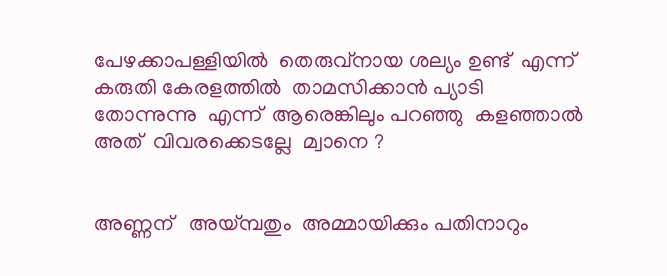പേഴക്കാപള്ളിയിൽ  തെരുവ്നായ ശല്യം ഉണ്ട്  എന്ന് കരുതി കേരളത്തിൽ  താമസിക്കാൻ പ്യാടി  തോന്നുന്നു  എന്ന്  ആരെങ്കിലും പറഞ്ഞു  കളഞ്ഞാൽ  അത്  വിവരക്കെടല്ലേ  മ്വാനെ ?


അണ്ണന്   അയ്മ്പതും  അമ്മായിക്കും പതിനാറും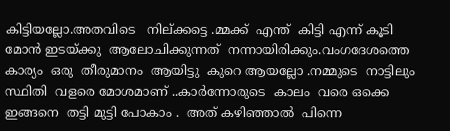കിട്ടിയല്ലോ.അതവിടെ   നില്ക്കട്ടെ .മ്മക്ക്  എന്ത്  കിട്ടി എന്ന് കൂടി  മോൻ ഇടയ്ക്കു  ആലോചിക്കുന്നത്  നന്നായിരിക്കും.വംഗദേശത്തെ  കാര്യം  ഒരു  തീരുമാനം  ആയിട്ടു  കുറെ ആയല്ലോ .നമ്മുടെ  നാട്ടിലും  സ്ഥിതി  വളരെ മോശമാണ് ..കാർന്നോരുടെ  കാലം  വരെ ഒക്കെ ഇങ്ങനെ  തട്ടി മുട്ടി പോകാം .  അത് കഴിഞ്ഞാൽ  പിന്നെ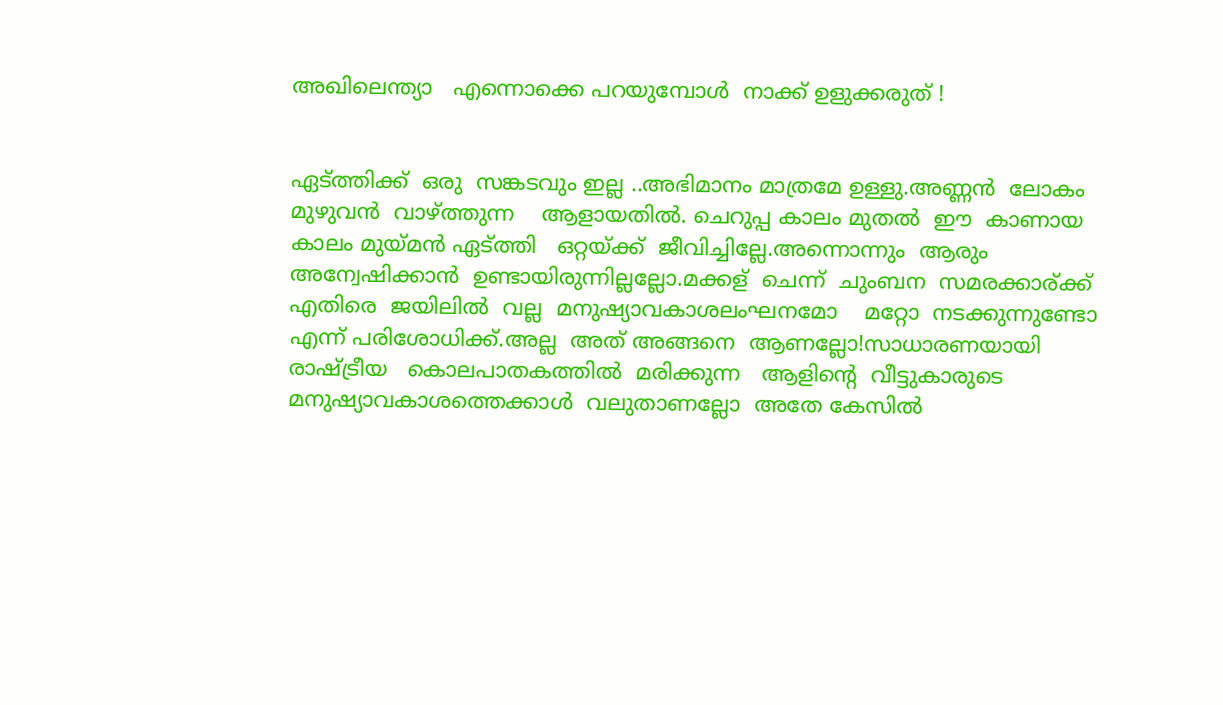അഖിലെന്ത്യാ   എന്നൊക്കെ പറയുമ്പോൾ  നാക്ക് ഉളുക്കരുത് !


ഏട്ത്തിക്ക്  ഒരു  സങ്കടവും ഇല്ല ..അഭിമാനം മാത്രമേ ഉള്ളു.അണ്ണൻ  ലോകം മുഴുവൻ  വാഴ്ത്തുന്ന    ആളായതിൽ. ചെറുപ്പ കാലം മുതൽ  ഈ  കാണായ  കാലം മുയ്മൻ ഏട്ത്തി   ഒറ്റയ്ക്ക്  ജീവിച്ചില്ലേ.അന്നൊന്നും  ആരും  അന്വേഷിക്കാൻ  ഉണ്ടായിരുന്നില്ലല്ലോ.മക്കള്  ചെന്ന്  ചുംബന  സമരക്കാര്ക്ക്  എതിരെ  ജയിലിൽ  വല്ല  മനുഷ്യാവകാശലംഘനമോ    മറ്റോ  നടക്കുന്നുണ്ടോ  എന്ന് പരിശോധിക്ക്.അല്ല  അത് അങ്ങനെ  ആണല്ലോ!സാധാരണയായി  രാഷ്ട്രീയ   കൊലപാതകത്തിൽ  മരിക്കുന്ന   ആളിന്റെ  വീട്ടുകാരുടെ  മനുഷ്യാവകാശത്തെക്കാൾ  വലുതാണല്ലോ  അതേ കേസിൽ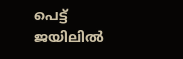പെട്ട്  ജയിലിൽ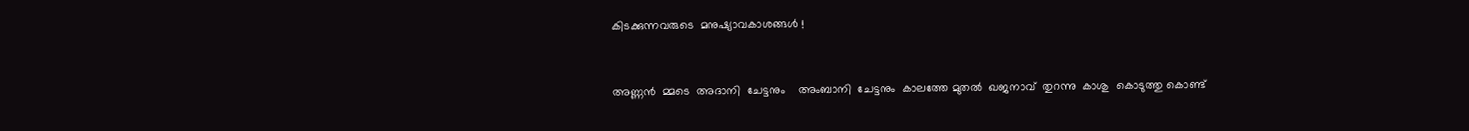കിടക്കുന്നവരുടെ  മനുഷ്യാവകാശങ്ങൾ !


അണ്ണൻ  മ്മടെ  അദാനി  ചേട്ടനും    അംബാനി  ചേട്ടനും  കാലത്തേ മുതൽ  ഖജനാവ്  തുറന്നു  കാശു  കൊടുത്തു കൊണ്ട്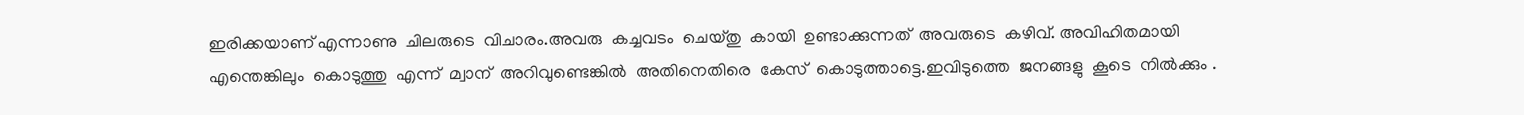ഇരിക്കയാണ് എന്നാണു  ചിലരുടെ  വിചാരം.അവരു  കച്ചവടം  ചെയ്തു  കായി  ഉണ്ടാക്കുന്നത്‌  അവരുടെ  കഴിവ്. അവിഹിതമായി  എന്തെങ്കിലും  കൊടുത്തു  എന്ന്  മ്വാന്  അറിവുണ്ടെങ്കിൽ  അതിനെതിരെ  കേസ്  കൊടുത്താട്ടെ.ഇവിടുത്തെ  ജനങ്ങളു  കൂടെ  നിൽക്കും .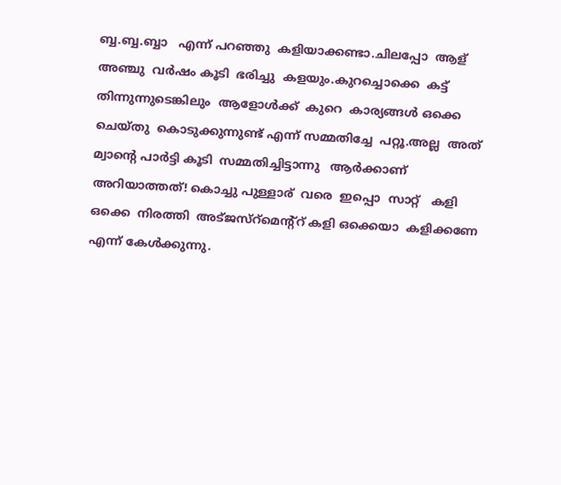ബ്ബ.ബ്ബ.ബ്ബാ   എന്ന് പറഞ്ഞു  കളിയാക്കണ്ടാ.ചിലപ്പോ  ആള് അഞ്ചു  വർഷം കൂടി  ഭരിച്ചു  കളയും.കുറച്ചൊക്കെ  കട്ട്  തിന്നുന്നുടെങ്കിലും  ആളോൾക്ക്  കുറെ  കാര്യങ്ങൾ ഒക്കെ  ചെയ്തു  കൊടുക്കുന്നുണ്ട് എന്ന് സമ്മതിച്ചേ  പറ്റൂ.അല്ല  അത്  മ്വാന്റെ പാർട്ടി കൂടി  സമ്മതിച്ചിട്ടാന്നു   ആർക്കാണ്  അറിയാത്തത്! കൊച്ചു പുള്ളാര്  വരെ  ഇപ്പൊ  സാറ്റ്   കളി  ഒക്കെ  നിരത്തി  അട്ജസ്റ്മെന്റ്റ് കളി ഒക്കെയാ  കളിക്കണേ  എന്ന് കേൾക്കുന്നു.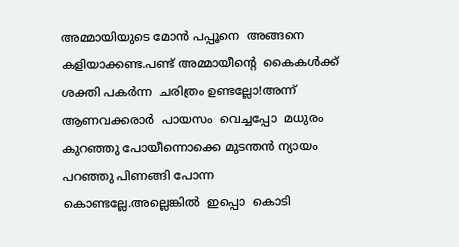അമ്മായിയുടെ മോൻ പപ്പൂനെ  അങ്ങനെ കളിയാക്കണ്ട.പണ്ട് അമ്മായീന്റെ  കൈകൾക്ക്  ശക്തി പകർന്ന  ചരിത്രം ഉണ്ടല്ലോ!അന്ന്  ആണവക്കരാർ  പായസം  വെച്ചപ്പോ  മധുരം കുറഞ്ഞു പോയീന്നൊക്കെ മുടന്തൻ ന്യായം  പറഞ്ഞു പിണങ്ങി പോന്ന കൊണ്ടല്ലേ.അല്ലെങ്കിൽ  ഇപ്പൊ  കൊടി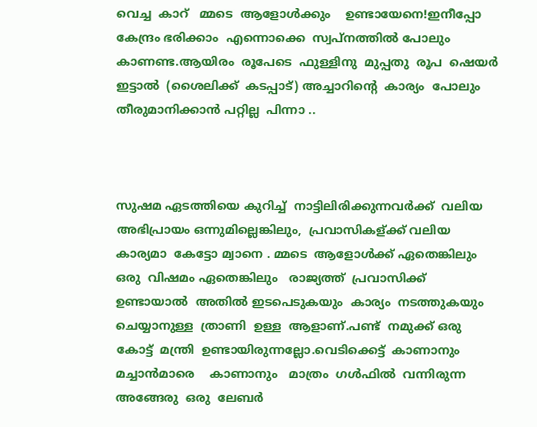വെച്ച  കാറ്   മ്മടെ  ആളോൾക്കും    ഉണ്ടായേനെ!ഇനീപ്പോ  കേന്ദ്രം ഭരിക്കാം  എന്നൊക്കെ  സ്വപ്നത്തിൽ പോലും കാണണ്ട.ആയിരം  രൂപേടെ  ഫുള്ളിനു  മുപ്പതു  രൂപ  ഷെയർ  ഇട്ടാൽ  (ശൈലിക്ക്  കടപ്പാട്) അച്ചാറിന്റെ  കാര്യം  പോലും  തീരുമാനിക്കാൻ പറ്റില്ല  പിന്നാ ..



സുഷമ ഏടത്തിയെ കുറിച്ച്  നാട്ടിലിരിക്കുന്നവർക്ക്  വലിയ  അഭിപ്രായം ഒന്നുമില്ലെങ്കിലും,  പ്രവാസികള്ക്ക് വലിയ  കാര്യമാ  കേട്ടോ മ്വാനെ . മ്മടെ  ആളോൾക്ക് ഏതെങ്കിലും  ഒരു  വിഷമം ഏതെങ്കിലും   രാജ്യത്ത്  പ്രവാസിക്ക്  ഉണ്ടായാൽ  അതിൽ ഇടപെടുകയും  കാര്യം  നടത്തുകയും  ചെയ്യാനുള്ള  ത്രാണി  ഉള്ള  ആളാണ്‌.പണ്ട്  നമുക്ക് ഒരു കോട്ട്  മന്ത്രി  ഉണ്ടായിരുന്നല്ലോ.വെടിക്കെട്ട്‌  കാണാനും  മച്ചാൻമാരെ    കാണാനും   മാത്രം  ഗൾഫിൽ  വന്നിരുന്ന  അങ്ങേരു  ഒരു  ലേബർ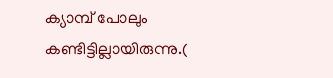ക്യാമ്പ് പോലും   കണ്ടിട്ടില്ലായിരുന്നു.(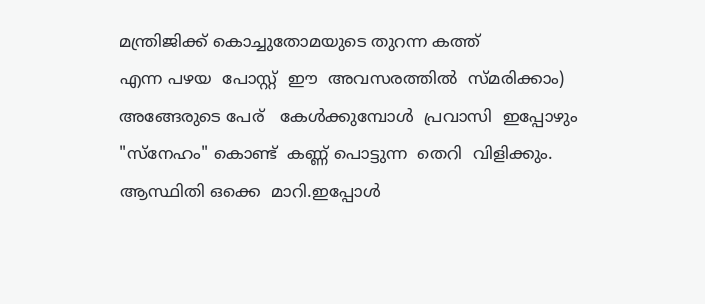മന്ത്രിജിക്ക് കൊച്ചുതോമയുടെ തുറന്ന കത്ത്
എന്ന പഴയ  പോസ്റ്റ്‌  ഈ  അവസരത്തിൽ  സ്മരിക്കാം) അങ്ങേരുടെ പേര്   കേൾക്കുമ്പോൾ  പ്രവാസി  ഇപ്പോഴും  "സ്നേഹം" കൊണ്ട്  കണ്ണ് പൊട്ടുന്ന  തെറി  വിളിക്കും.  ആസ്ഥിതി ഒക്കെ  മാറി.ഇപ്പോൾ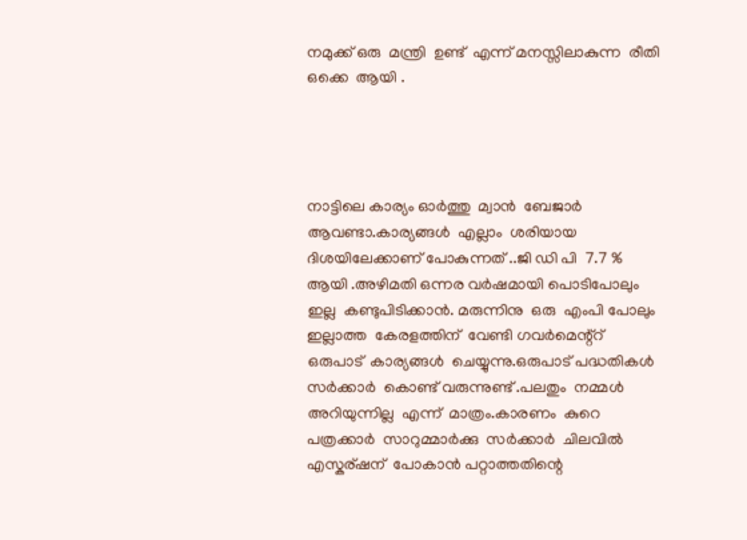നമുക്ക് ഒരു  മന്ത്രി  ഉണ്ട്  എന്ന് മനസ്സിലാകുന്ന  രീതി ഒക്കെ  ആയി .




നാട്ടിലെ കാര്യം ഓർത്തു  മ്വാൻ  ബേജാർ  ആവണ്ടാ.കാര്യങ്ങൾ  എല്ലാം  ശരിയായ  ദിശയിലേക്കാണ് പോകുന്നത് ..ജി ഡി പി  7.7 % ആയി .അഴിമതി ഒന്നര വർഷമായി പൊടിപോലും ഇല്ല  കണ്ടുപിടിക്കാൻ. മരുന്നിനു  ഒരു  എംപി പോലും ഇല്ലാത്ത  കേരളത്തിന്‌  വേണ്ടി ഗവർമെന്റ്റ് ഒരുപാട്  കാര്യങ്ങൾ  ചെയ്യുന്നു.ഒരുപാട് പദ്ധതികൾ  സർക്കാർ  കൊണ്ട് വരുന്നുണ്ട് .പലതും  നമ്മൾ  അറിയുന്നില്ല  എന്ന്  മാത്രം.കാരണം  കുറെ  പത്രക്കാർ  സാറുമ്മാർക്കു  സർക്കാർ  ചിലവിൽ    എസ്കര്ഷന്  പോകാൻ പറ്റാത്തതിന്റെ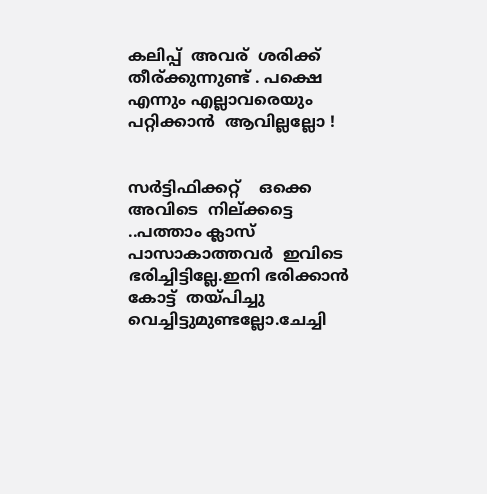കലിപ്പ്  അവര്  ശരിക്ക്  തീര്ക്കുന്നുണ്ട് . പക്ഷെ  എന്നും എല്ലാവരെയും  പറ്റിക്കാൻ  ആവില്ലല്ലോ !


സർട്ടിഫിക്കറ്റ്    ഒക്കെ  അവിടെ  നില്ക്കട്ടെ  ..പത്താം ക്ലാസ് പാസാകാത്തവർ  ഇവിടെ  ഭരിച്ചിട്ടില്ലേ.ഇനി ഭരിക്കാൻ കോട്ട്  തയ്പിച്ചു    വെച്ചിട്ടുമുണ്ടല്ലോ.ചേച്ചി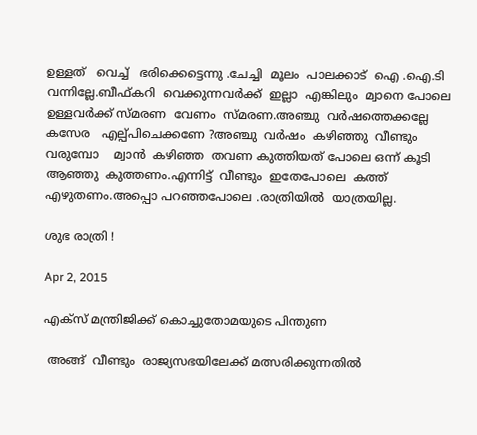ഉള്ളത്   വെച്ച്   ഭരിക്കെട്ടെന്നു .ചേച്ചി  മൂലം  പാലക്കാട്  ഐ .ഐ.ടി  വന്നില്ലേ.ബീഫ്കറി  വെക്കുന്നവർക്ക്‌  ഇല്ലാ  എങ്കിലും  മ്വാനെ പോലെ ഉള്ളവർക്ക് സ്മരണ  വേണം  സ്മരണ.അഞ്ചു  വർഷത്തെക്കല്ലേ   കസേര   എല്പ്പിചെക്കണേ ?അഞ്ചു  വർഷം  കഴിഞ്ഞു  വീണ്ടും  വരുമ്പോ    മ്വാൻ  കഴിഞ്ഞ  തവണ കുത്തിയത് പോലെ ഒന്ന് കൂടി  ആഞ്ഞു  കുത്തണം.എന്നിട്ട്  വീണ്ടും  ഇതേപോലെ  കത്ത്  എഴുതണം.അപ്പൊ പറഞ്ഞപോലെ .രാത്രിയിൽ  യാത്രയില്ല.

ശുഭ രാത്രി !

Apr 2, 2015

എക്സ് മന്ത്രിജിക്ക് കൊച്ചുതോമയുടെ പിന്തുണ

 അങ്ങ്  വീണ്ടും  രാജ്യസഭയിലേക്ക് മത്സരിക്കുന്നതിൽ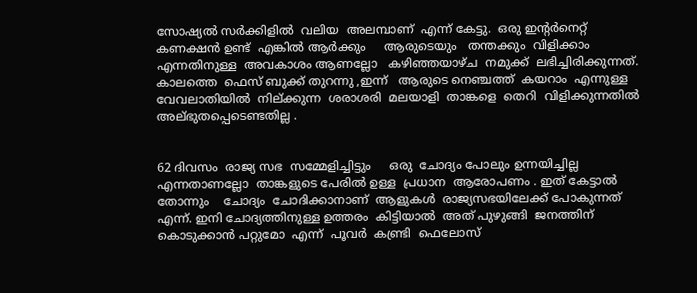സോഷ്യൽ സർക്കിളിൽ  വലിയ  അലമ്പാണ്‌  എന്ന് കേട്ടു.  ഒരു ഇന്റർനെറ്റ്‌  കണക്ഷൻ ഉണ്ട്  എങ്കിൽ ആർക്കും     ആരുടെയും   തന്തക്കും  വിളിക്കാം  എന്നതിനുള്ള  അവകാശം ആണല്ലോ   കഴിഞ്ഞയാഴ്ച  നമുക്ക്  ലഭിച്ചിരിക്കുന്നത്. കാലത്തെ  ഫെസ് ബുക്ക്‌ തുറന്നു ,ഇന്ന്   ആരുടെ നെഞ്ചത്ത്‌  കയറാം  എന്നുള്ള  വേവലാതിയിൽ  നില്ക്കുന്ന  ശരാശരി  മലയാളി  താങ്കളെ  തെറി  വിളിക്കുന്നതിൽ  അല്ഭുതപ്പെടെണ്ടതില്ല .


62 ദിവസം  രാജ്യ സഭ  സമ്മേളിച്ചിട്ടും     ഒരു  ചോദ്യം പോലും ഉന്നയിച്ചില്ല   എന്നതാണല്ലോ  താങ്കളുടെ പേരിൽ ഉള്ള  പ്രധാന  ആരോപണം . ഇത് കേട്ടാൽ  തോന്നും    ചോദ്യം  ചോദിക്കാനാണ്  ആളുകൾ  രാജ്യസഭയിലേക്ക് പോകുന്നത്  എന്ന്. ഇനി ചോദ്യത്തിനുള്ള ഉത്തരം  കിട്ടിയാൽ  അത് പുഴുങ്ങി  ജനത്തിന്  കൊടുക്കാൻ പറ്റുമോ  എന്ന്  പൂവർ  കണ്ട്രി  ഫെലോസ്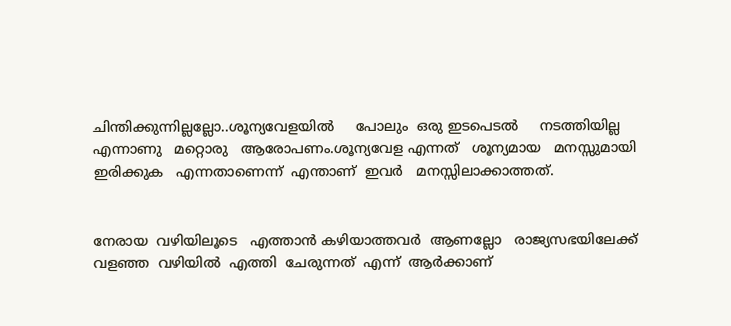ചിന്തിക്കുന്നില്ലല്ലോ..ശൂന്യവേളയിൽ     പോലും  ഒരു ഇടപെടൽ     നടത്തിയില്ല    എന്നാണു   മറ്റൊരു   ആരോപണം.ശൂന്യവേള എന്നത്   ശൂന്യമായ   മനസ്സുമായി   ഇരിക്കുക   എന്നതാണെന്ന്  എന്താണ്  ഇവർ   മനസ്സിലാക്കാത്തത്‌.


നേരായ  വഴിയിലൂടെ   എത്താൻ കഴിയാത്തവർ  ആണല്ലോ   രാജ്യസഭയിലേക്ക്  വളഞ്ഞ  വഴിയിൽ  എത്തി  ചേരുന്നത്  എന്ന്  ആർക്കാണ്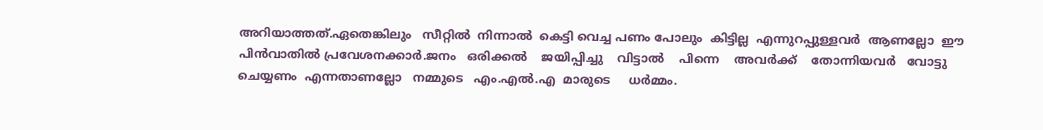അറിയാത്തത്.ഏതെങ്കിലും   സീറ്റിൽ  നിന്നാൽ  കെട്ടി വെച്ച പണം പോലും  കിട്ടില്ല  എന്നുറപ്പുള്ളവർ  ആണല്ലോ  ഈ പിൻവാതിൽ പ്രവേശനക്കാർ.ജനം   ഒരിക്കൽ    ജയിപ്പിച്ചു    വിട്ടാൽ    പിന്നെ    അവർക്ക്    തോന്നിയവർ   വോട്ടു   ചെയ്യണം  എന്നതാണല്ലോ   നമ്മുടെ   എം.എൽ.എ  മാരുടെ     ധർമ്മം.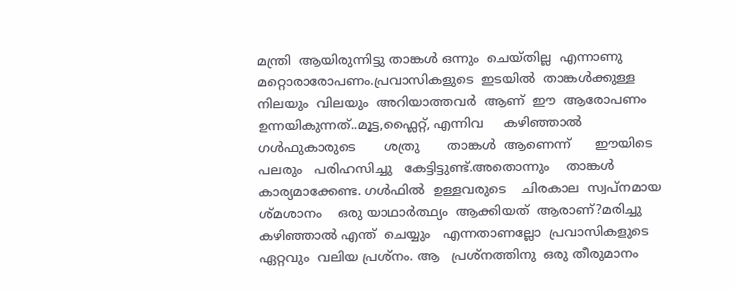മന്ത്രി  ആയിരുന്നിട്ടു താങ്കൾ ഒന്നും  ചെയ്തില്ല  എന്നാണു മറ്റൊരാരോപണം.പ്രവാസികളുടെ  ഇടയിൽ  താങ്കൾക്കുള്ള  നിലയും  വിലയും  അറിയാത്തവർ  ആണ്  ഈ  ആരോപണം ഉന്നയികുന്നത്..മൂട്ട,ഫ്ലൈറ്റ്, എന്നിവ     കഴിഞ്ഞാൽ        ഗൾഫുകാരുടെ       ശത്രു       താങ്കൾ  ആണെന്ന്      ഈയിടെ     പലരും   പരിഹസിച്ചു   കേട്ടിട്ടുണ്ട്.അതൊന്നും    താങ്കൾ  കാര്യമാക്കേണ്ട. ഗൾഫിൽ  ഉള്ളവരുടെ    ചിരകാല  സ്വപ്നമായ ശ്മശാനം    ഒരു യാഥാർത്ഥ്യം  ആക്കിയത്  ആരാണ്?മരിച്ചു  കഴിഞ്ഞാൽ എന്ത്  ചെയ്യും   എന്നതാണല്ലോ  പ്രവാസികളുടെ    ഏറ്റവും  വലിയ പ്രശ്നം. ആ   പ്രശ്നത്തിനു  ഒരു തീരുമാനം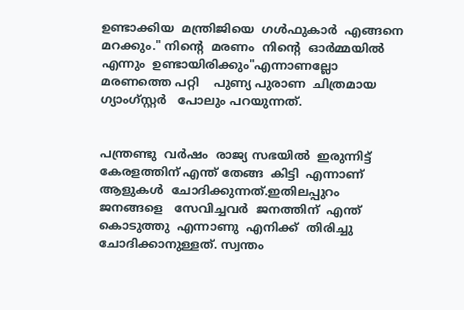ഉണ്ടാക്കിയ  മന്ത്രിജിയെ  ഗൾഫുകാർ  എങ്ങനെ  മറക്കും." നിന്റെ  മരണം  നിന്റെ  ഓർമ്മയിൽ  എന്നും  ഉണ്ടായിരിക്കും"എന്നാണല്ലോ  മരണത്തെ പറ്റി    പുണ്യ പുരാണ  ചിത്രമായ  ഗ്യാംഗ്സ്റ്റർ   പോലും പറയുന്നത്.


പന്ത്രണ്ടു  വർഷം  രാജ്യ സഭയിൽ  ഇരുന്നിട്ട്  കേരളത്തിന്‌ എന്ത് തേങ്ങ  കിട്ടി  എന്നാണ്  ആളുകൾ  ചോദിക്കുന്നത്.ഇതിലപ്പുറം  ജനങ്ങളെ   സേവിച്ചവർ  ജനത്തിന്  എന്ത് കൊടുത്തു  എന്നാണു  എനിക്ക്  തിരിച്ചു  ചോദിക്കാനുള്ളത്. സ്വന്തം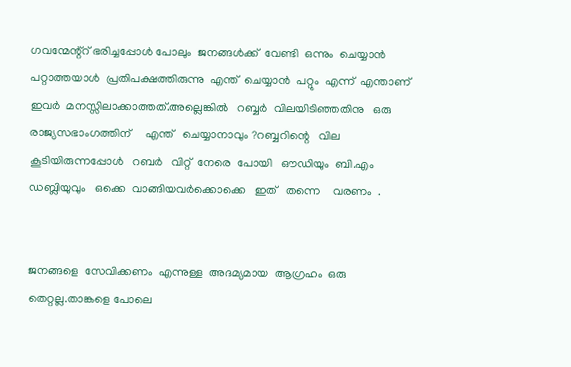ഗവന്മേന്റ്റ് ഭരിച്ചപ്പോൾ പോലും  ജനങ്ങൾക്ക്‌  വേണ്ടി  ഒന്നും  ചെയ്യാൻ പറ്റാത്തയാൾ  പ്രതിപക്ഷത്തിരുന്നു  എന്ത്  ചെയ്യാൻ  പറ്റും  എന്ന്  എന്താണ്  ഇവർ  മനസ്സിലാക്കാത്തത്.അല്ലെങ്കിൽ   റബ്ബർ  വിലയിടിഞ്ഞതിനു   ഒരു   രാജ്യസഭാംഗത്തിന്     എന്ത്   ചെയ്യാനാവും ?റബ്ബറിന്റെ   വില   കൂടിയിരുന്നപ്പോൾ   റബർ   വിറ്റ്  നേരെ  പോയി   ഔഡിയും  ബി.എം ഡബ്ലിയുവും   ഒക്കെ  വാങ്ങിയവർക്കൊക്കെ   ഇത്   തന്നെ    വരണം  .


ജനങ്ങളെ  സേവിക്കണം  എന്നുള്ള  അദമ്യമായ  ആഗ്രഹം  ഒരു തെറ്റല്ല.താങ്കളെ പോലെ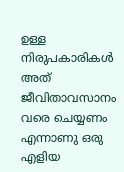ഉള്ള  നിരുപകാരികൾ  അത്   ജീവിതാവസാനം വരെ ചെയ്യണം  എന്നാണു ഒരു എളിയ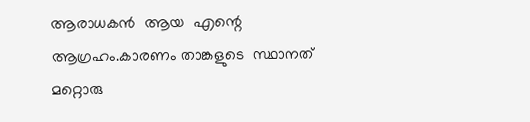ആരാധകൻ  ആയ  എന്റെ  ആഗ്രഹം.കാരണം താങ്കളുടെ  സ്ഥാനത്  മറ്റൊരു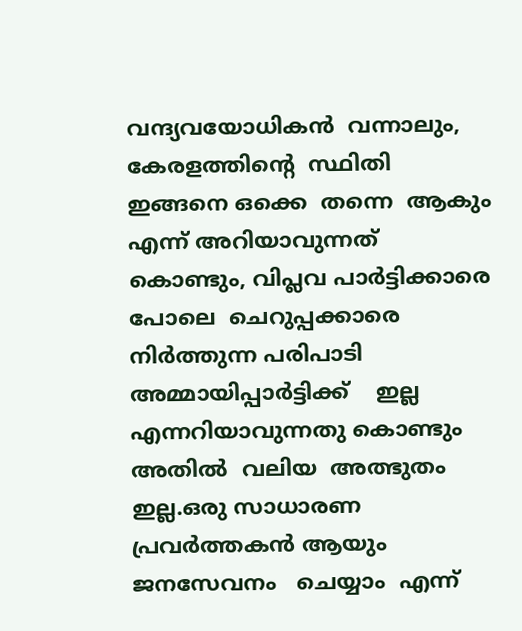വന്ദ്യവയോധികൻ  വന്നാലും,  കേരളത്തിന്റെ  സ്ഥിതി  ഇങ്ങനെ ഒക്കെ  തന്നെ  ആകും  എന്ന് അറിയാവുന്നത് കൊണ്ടും, വിപ്ലവ പാർട്ടിക്കാരെ പോലെ  ചെറുപ്പക്കാരെ നിർത്തുന്ന പരിപാടി  അമ്മായിപ്പാർട്ടിക്ക്    ഇല്ല എന്നറിയാവുന്നതു കൊണ്ടും   അതിൽ  വലിയ  അത്ഭുതം ഇല്ല.ഒരു സാധാരണ പ്രവർത്തകൻ ആയും  ജനസേവനം   ചെയ്യാം  എന്ന്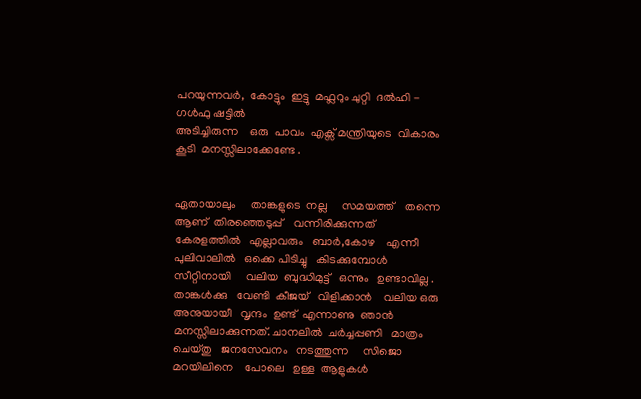പറയുന്നവർ,  കോട്ടും  ഇട്ടു  മഫ്ലറും ചുറ്റി  ദൽഹി - ഗൾഫു ഷട്ടിൽ
അടിച്ചിരുന്ന    ഒരു  പാവം  എക്സ് മന്ത്രിയുടെ  വികാരം  കൂടി  മനസ്സിലാക്കേണ്ടേ .


ഏതായാലും     താങ്കളുടെ  നല്ല     സമയത്ത്    തന്നെ  ആണ്  തിരഞ്ഞെടുപ്പ്    വന്നിരിക്കുന്നത്    കേരളത്തിൽ   എല്ലാവരും   ബാർ,കോഴ    എന്നീ   പുലിവാലിൽ   ഒക്കെ പിടിച്ചു   കിടക്കുമ്പോൾ    സീറ്റിനായി     വലിയ  ബുദ്ധിമുട്ട്   ഒന്നും   ഉണ്ടാവില്ല . താങ്കൾക്കു   വേണ്ടി  കീജയ്   വിളിക്കാൻ    വലിയ ഒരു  അനുയായീ   വൃന്ദം  ഉണ്ട്  എന്നാണു  ഞാൻ  മനസ്സിലാക്കുന്നത്. ചാനലിൽ  ചർച്ചപ്പണി   മാത്രം   ചെയ്തു   ജനസേവനം   നടത്തുന്ന     സിജൊ   മറയിലിനെ    പോലെ   ഉള്ള  ആളുകൾ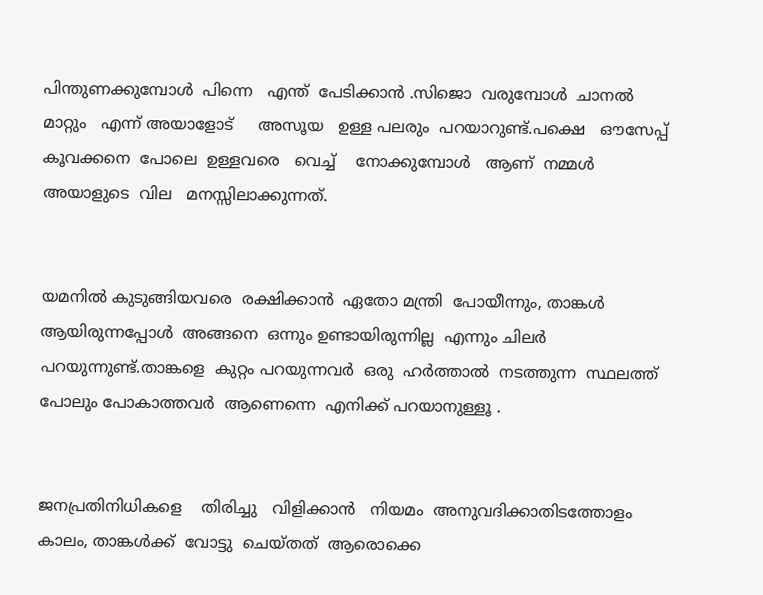പിന്തുണക്കുമ്പോൾ  പിന്നെ   എന്ത്  പേടിക്കാൻ .സിജൊ  വരുമ്പോൾ  ചാനൽ  മാറ്റും   എന്ന് അയാളോട്     അസൂയ   ഉള്ള പലരും  പറയാറുണ്ട്‌.പക്ഷെ   ഔസേപ്പ്  കൂവക്കനെ  പോലെ  ഉള്ളവരെ   വെച്ച്    നോക്കുമ്പോൾ   ആണ്  നമ്മൾ   അയാളുടെ  വില   മനസ്സിലാക്കുന്നത്‌.


യമനിൽ കുടുങ്ങിയവരെ  രക്ഷിക്കാൻ  ഏതോ മന്ത്രി  പോയീന്നും, താങ്കൾ   ആയിരുന്നപ്പോൾ  അങ്ങനെ  ഒന്നും ഉണ്ടായിരുന്നില്ല  എന്നും ചിലർ  പറയുന്നുണ്ട്.താങ്കളെ  കുറ്റം പറയുന്നവർ  ഒരു  ഹർത്താൽ  നടത്തുന്ന  സ്ഥലത്ത് പോലും പോകാത്തവർ  ആണെന്നെ  എനിക്ക് പറയാനുള്ളൂ .


ജനപ്രതിനിധികളെ    തിരിച്ചു   വിളിക്കാൻ   നിയമം  അനുവദിക്കാതിടത്തോളം  കാലം, താങ്കൾക്ക്  വോട്ടു  ചെയ്തത്  ആരൊക്കെ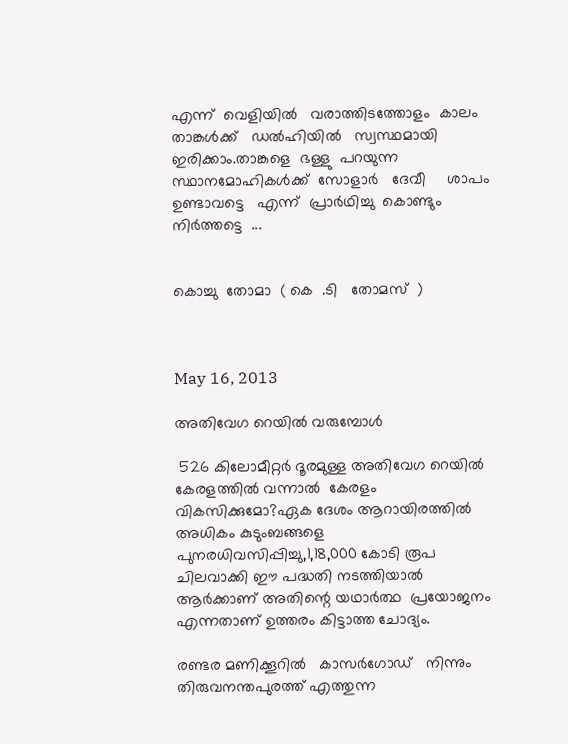എന്ന്  വെളിയിൽ   വരാത്തിടത്തോളം  കാലം   താങ്കൾക്ക്   ഡൽഹിയിൽ   സ്വസ്ഥമായി   ഇരിക്കാം.താങ്കളെ  ഭള്ളു  പറയുന്ന   സ്ഥാനമോഹികൾക്ക്  സോളാർ   ദേവീ     ശാപം  ഉണ്ടാവട്ടെ   എന്ന്  പ്രാർഥിച്ചു  കൊണ്ടും   നിർത്തട്ടെ  ...


കൊച്ചു  തോമാ  ( കെ  .ടി   തോമസ്‌  )



May 16, 2013

അതിവേഗ റെയിൽ വരുമ്പോൾ

 526 കിലോമീറ്റർ ദൂരമുള്ള അതിവേഗ റെയിൽ കേരളത്തിൽ വന്നാൽ  കേരളം വികസിക്കുമോ?ഏക ദേശം ആറായിരത്തിൽ അധികം കുടുംബങ്ങളെ പുനരധിവസിപ്പിച്ചു,1,18,000 കോടി രൂപ ചിലവാക്കി ഈ പദ്ധതി നടത്തിയാൽ ആർക്കാണ് അതിന്റെ യഥാർത്ഥ  പ്രയോജനം എന്നതാണ് ഉത്തരം കിട്ടാത്ത ചോദ്യം.

രണ്ടര മണിക്കൂറിൽ   കാസർഗോഡ്‌   നിന്നും തിരുവനന്തപുരത്ത് എത്തുന്ന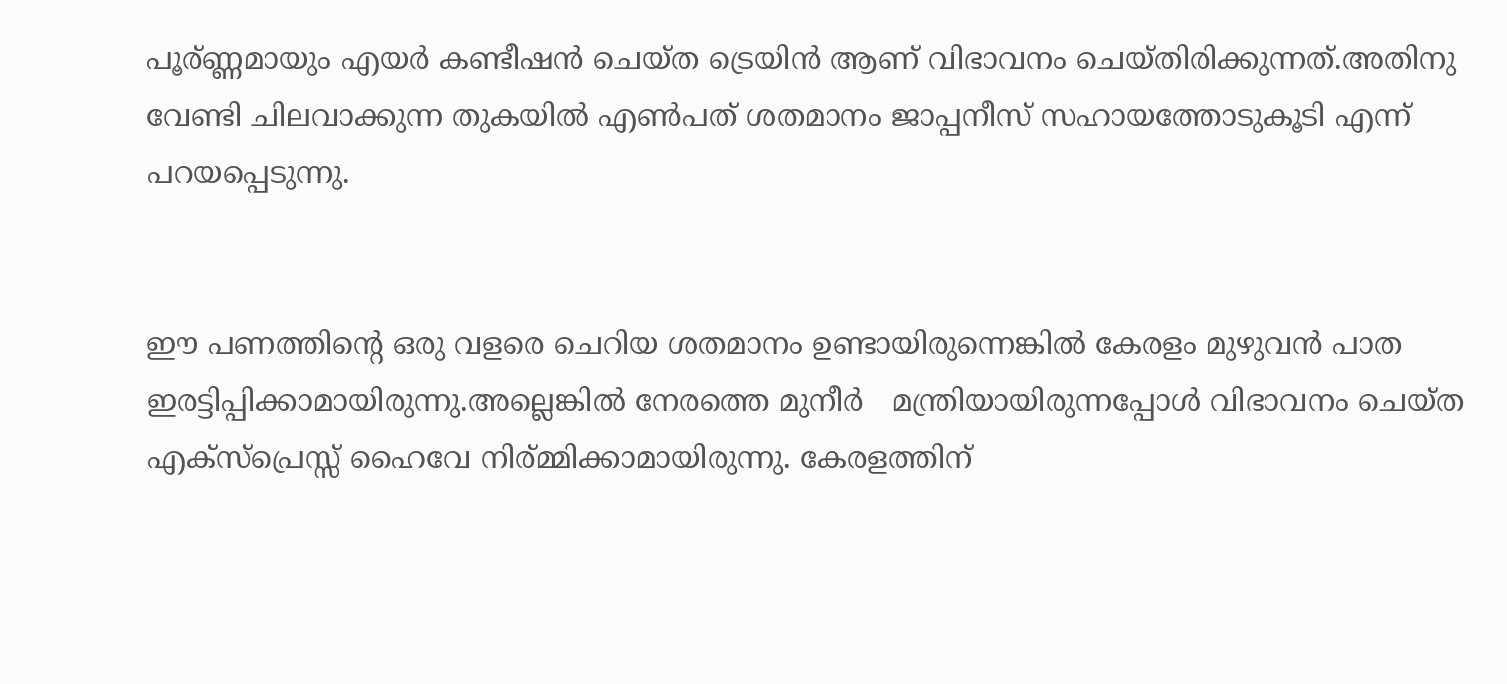പൂര്ണ്ണമായും എയർ കണ്ടീഷൻ ചെയ്ത ട്രെയിൻ ആണ് വിഭാവനം ചെയ്തിരിക്കുന്നത്.അതിനു വേണ്ടി ചിലവാക്കുന്ന തുകയിൽ എണ്‍പത് ശതമാനം ജാപ്പനീസ് സഹായത്തോടുകൂടി എന്ന് പറയപ്പെടുന്നു.


ഈ പണത്തിന്റെ ഒരു വളരെ ചെറിയ ശതമാനം ഉണ്ടായിരുന്നെങ്കിൽ കേരളം മുഴുവൻ പാത ഇരട്ടിപ്പിക്കാമായിരുന്നു.അല്ലെങ്കിൽ നേരത്തെ മുനീർ   മന്ത്രിയായിരുന്നപ്പോൾ വിഭാവനം ചെയ്ത എക്സ്പ്രെസ്സ് ഹൈവേ നിര്മ്മിക്കാമായിരുന്നു. കേരളത്തിന്‌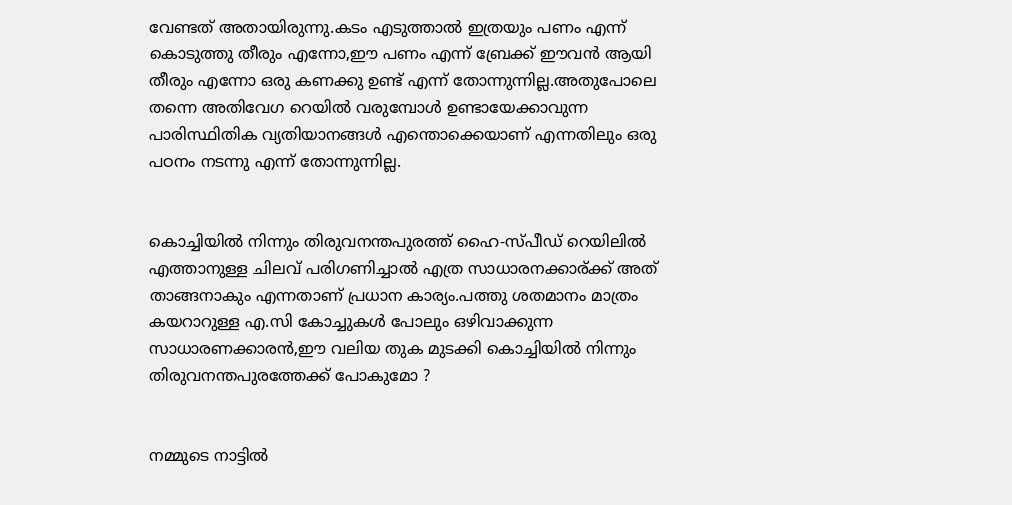വേണ്ടത് അതായിരുന്നു.കടം എടുത്താൽ ഇത്രയും പണം എന്ന് കൊടുത്തു തീരും എന്നോ,ഈ പണം എന്ന് ബ്രേക്ക്‌ ഈവൻ ആയി തീരും എന്നോ ഒരു കണക്കു ഉണ്ട് എന്ന് തോന്നുന്നില്ല.അതുപോലെ തന്നെ അതിവേഗ റെയിൽ വരുമ്പോൾ ഉണ്ടായേക്കാവുന്ന പാരിസ്ഥിതിക വ്യതിയാനങ്ങൾ എന്തൊക്കെയാണ് എന്നതിലും ഒരു പഠനം നടന്നു എന്ന് തോന്നുന്നില്ല.


കൊച്ചിയിൽ നിന്നും തിരുവനന്തപുരത്ത് ഹൈ-സ്പീഡ് റെയിലിൽ എത്താനുള്ള ചിലവ് പരിഗണിച്ചാൽ എത്ര സാധാരനക്കാര്ക്ക് അത് താങ്ങനാകും എന്നതാണ് പ്രധാന കാര്യം.പത്തു ശതമാനം മാത്രം കയറാറുള്ള എ.സി കോച്ചുകൾ പോലും ഒഴിവാക്കുന്ന സാധാരണക്കാരൻ,ഈ വലിയ തുക മുടക്കി കൊച്ചിയിൽ നിന്നും തിരുവനന്തപുരത്തേക്ക് പോകുമോ ?


നമ്മുടെ നാട്ടിൽ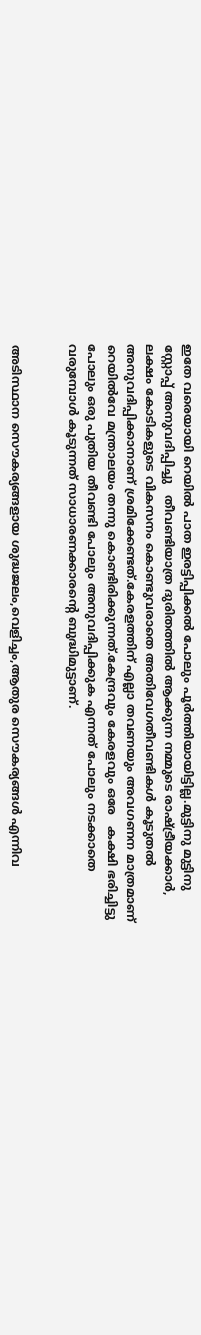ഇതേ വരെയായി റെയിൽ പാത ഇരട്ടിപ്പിക്കൽ പോലും പൂർത്തിയായിട്ടില്ല.മുട്ടിനു മുട്ടിനു സ്റ്റോപ്പ്‌ അനുവദിപ്പിച്ചു   തീവണ്ടിയാത്ര ദുരിതത്തിൽ ആക്കുന്ന നമ്മുടെ രാഷ്ട്രീയക്കാർ, ലക്ഷം കോടികളുടെ വികസനം കൊണ്ടുവരാതെ അതിവേഗതീവണ്ടികൾ കൂടുതൽ അനുവദിപ്പിക്കാനാണ് ശ്രമിക്കേണ്ടത്.കേരളത്തിന്‌ എല്ലാ തവണയും അവഗണന മാത്രമാണ് റെയിൽവേ മന്ത്രാലയം തന്നു കൊണ്ടിരിക്കുന്നത്.കേന്ദ്രവും കേരളവും ഒരേ   കക്ഷി ഭരിച്ചിട്ടു പോലും ഒരു പുതിയ തീവണ്ടി പോലും അനുവദിപ്പിക്കുക എന്നത് പോലും നടക്കാതെ വരുമ്പോൾ കൂടുന്നത് സാധാരണക്കാരന്റെ ബുദ്ധിമുട്ടാണ്.


അടിസ്ഥാന സൌകര്യങ്ങളായ ശുദ്ധജലം,വെളിച്ചം,ആതുര സൌകര്യങ്ങൾ എന്നിവ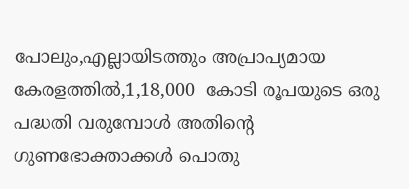പോലും,എല്ലായിടത്തും അപ്രാപ്യമായ കേരളത്തിൽ,1,18,000  കോടി രൂപയുടെ ഒരു പദ്ധതി വരുമ്പോൾ അതിന്റെ ഗുണഭോക്താക്കൾ പൊതു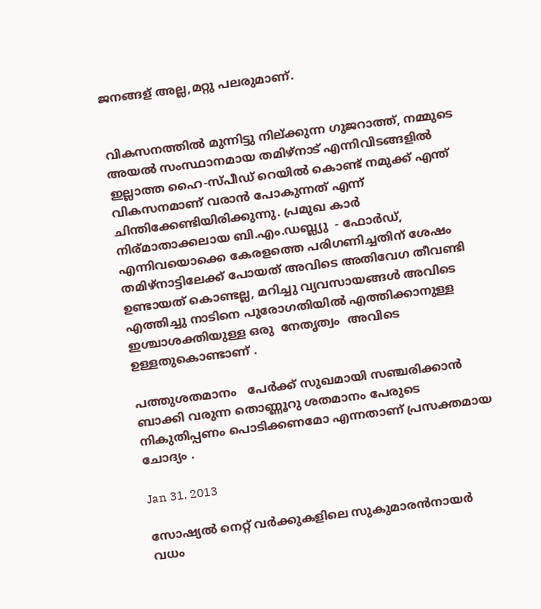ജനങ്ങള് അല്ല,മറ്റു പലരുമാണ്‌.


വികസനത്തിൽ മുന്നിട്ടു നില്ക്കുന്ന ഗുജറാത്ത്, നമ്മുടെ അയൽ സംസ്ഥാനമായ തമിഴ്നാട് എന്നിവിടങ്ങളിൽ ഇല്ലാത്ത ഹൈ-സ്പീഡ് റെയിൽ കൊണ്ട് നമുക്ക് എന്ത് വികസനമാണ് വരാൻ പോകുന്നത് എന്ന് ചിന്തിക്കേണ്ടിയിരിക്കുന്നു. പ്രമുഖ കാർ നിര്മാതാക്കലായ ബി.എം.ഡബ്ല്യു  - ഫോർഡ്,  എന്നിവയൊക്കെ കേരളത്തെ പരിഗണിച്ചതിന് ശേഷം    തമിഴ്നാട്ടിലേക്ക് പോയത് അവിടെ അതിവേഗ തീവണ്ടി ഉണ്ടായത് കൊണ്ടല്ല, മറിച്ചു വ്യവസായങ്ങൾ അവിടെ എത്തിച്ചു നാടിനെ പുരോഗതിയിൽ എത്തിക്കാനുള്ള ഇശ്ചാശക്തിയുള്ള ഒരു  നേതൃത്വം  അവിടെ ഉള്ളതുകൊണ്ടാണ് .

പത്തുശതമാനം   പേർക്ക് സുഖമായി സഞ്ചരിക്കാൻ ബാക്കി വരുന്ന തൊണ്ണൂറു ശതമാനം പേരുടെ നികുതിപ്പണം പൊടിക്കണമോ എന്നതാണ് പ്രസക്തമായ ചോദ്യം .

Jan 31, 2013

സോഷ്യല്‍ നെറ്റ് വര്‍ക്കുകളിലെ സുകുമാരന്‍നായര്‍ വധം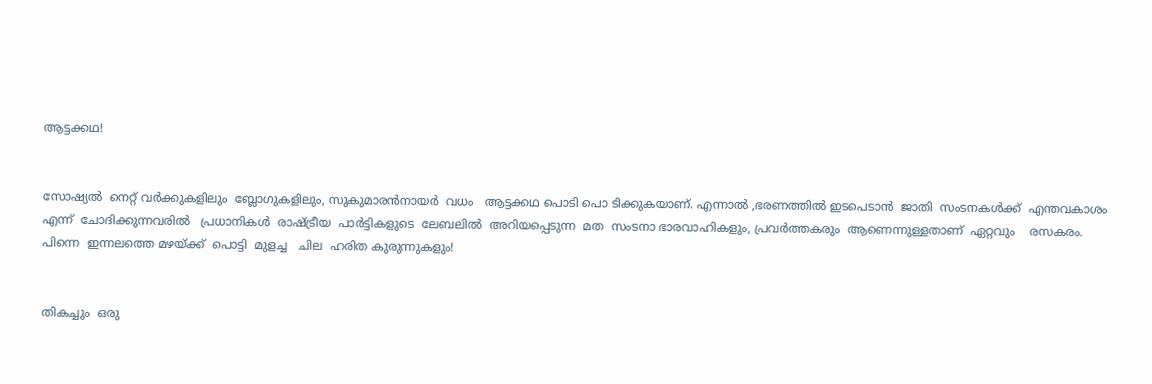ആട്ടക്കഥ!


സോഷ്യല്‍  നെറ്റ് വര്‍ക്കുകളിലും  ബ്ലോഗുകളിലും, സുകുമാരന്‍നായര്‍  വധം   ആട്ടക്കഥ പൊടി പൊ ടിക്കുകയാണ്. എന്നാല്‍ ,ഭരണത്തില്‍ ഇടപെടാന്‍  ജാതി  സംടനകള്‍ക്ക്  എന്തവകാശം  എന്ന്  ചോദിക്കുന്നവരില്‍   പ്രധാനികള്‍  രാഷ്ട്രീയ  പാര്‍ട്ടികളുടെ  ലേബലില്‍  അറിയപ്പെടുന്ന  മത  സംടനാ ഭാരവാഹികളും, പ്രവര്‍ത്തകരും  ആണെന്നുള്ളതാണ്  ഏറ്റവും    രസകരം.  പിന്നെ  ഇന്നലത്തെ മഴയ്ക്ക്  പൊട്ടി  മുളച്ച   ചില  ഹരിത കുരുന്നുകളും!


തികച്ചും  ഒരു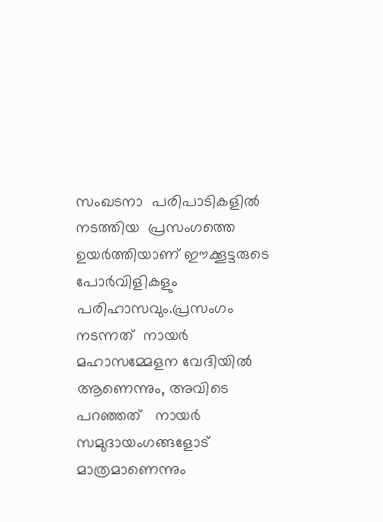സംഖടനാ  പരിപാടികളില്‍  നടത്തിയ  പ്രസംഗത്തെ  ഉയര്‍ത്തിയാണ് ഈക്കൂട്ടരുടെ പോര്‍വിളികളും പരിഹാസവും.പ്രസംഗം  നടന്നത്  നായര്‍ മഹാസമ്മേളന വേദിയില്‍   ആണെന്നും, അവിടെ പറഞ്ഞത്   നായര്‍  സമുദായംഗങ്ങളോട്  മാത്രമാണെന്നും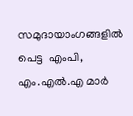സമുദായാംഗങ്ങളില്‍ പെട്ട  എംപി, എം.എല്‍.എ മാര്‍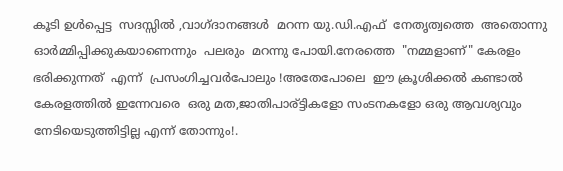കൂടി ഉള്‍പ്പെട്ട  സദസ്സില്‍ ,വാഗ്ദാനങ്ങള്‍  മറന്ന യു.ഡി.എഫ്  നേതൃത്വത്തെ  അതൊന്നു  ഓര്‍മ്മിപ്പിക്കുകയാണെന്നും  പലരും  മറന്നു പോയി.നേരത്തെ  "നമ്മളാണ്" കേരളം ഭരിക്കുന്നത്‌  എന്ന്  പ്രസംഗിച്ചവര്‍പോലും !അതേപോലെ  ഈ ക്രൂശിക്കല്‍ കണ്ടാല്‍ കേരളത്തില്‍ ഇന്നേവരെ  ഒരു മത,ജാതിപാര്ട്ടികളോ സംടനകളോ ഒരു ആവശ്യവും നേടിയെടുത്തിട്ടില്ല എന്ന് തോന്നും!.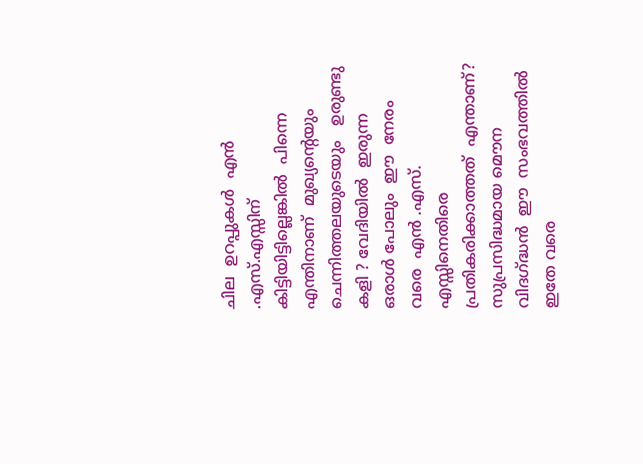ചില  ഉറപ്പുകള്‍  എന്‍ .എസ്.എസ്സിന്  കിട്ടിയിട്ടില്ലെങ്കില്‍  പിന്നെ  എന്തിനാണ്  മുഖ്യന്റെയും  ചെന്നിത്തലയുടെയും   ഉരുണ്ടു കളി ? വേദിയില്‍  ഇരുന്ന   ഒരാള്‍ പോലും  ഈ  നേരം  വരെ  എന്‍ .എസ്. എസ്സിനെതിരെ  പ്രതികരിക്കാത്തത്  എന്താണ്? സുപ്രസിദ്ധമായ മൌന വിദഗ്ദ്ധന്‍  ഈ  സംഭവത്തില്‍  ഇതേ വരെ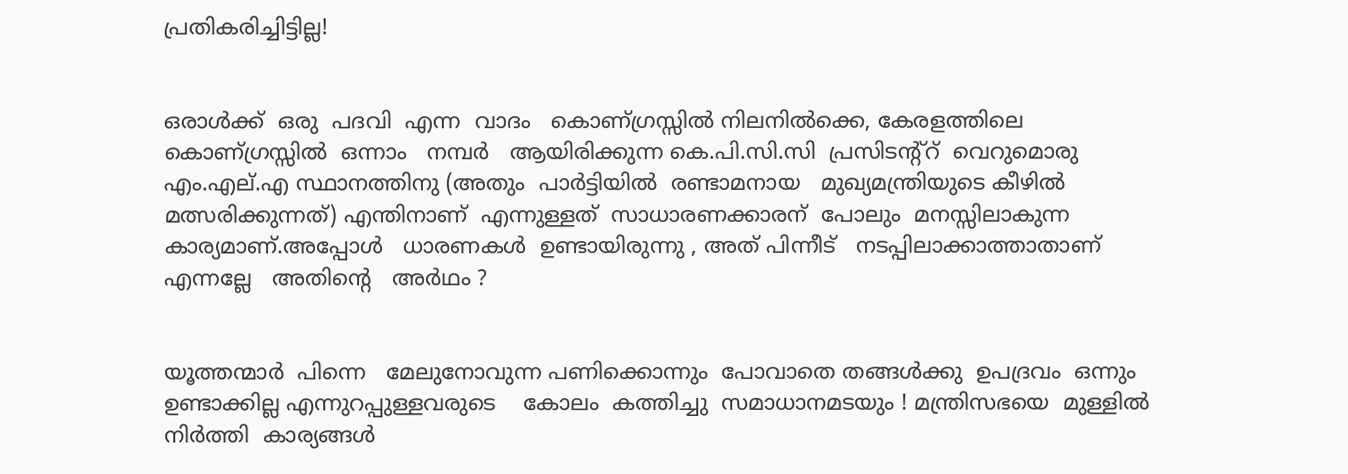പ്രതികരിച്ചിട്ടില്ല!


ഒരാള്‍ക്ക്‌  ഒരു  പദവി  എന്ന  വാദം   കൊണ്ഗ്രസ്സില്‍ നിലനില്‍ക്കെ, കേരളത്തിലെ  കൊണ്ഗ്രസ്സില്‍  ഒന്നാം   നമ്പര്‍   ആയിരിക്കുന്ന കെ.പി.സി.സി  പ്രസിടന്റ്റ്  വെറുമൊരു  എം.എല്.എ സ്ഥാനത്തിനു (അതും  പാര്‍ട്ടിയില്‍  രണ്ടാമനായ   മുഖ്യമന്ത്രിയുടെ കീഴില്‍  മത്സരിക്കുന്നത്) എന്തിനാണ്  എന്നുള്ളത്  സാധാരണക്കാരന്  പോലും  മനസ്സിലാകുന്ന  കാര്യമാണ്.അപ്പോള്‍   ധാരണകള്‍  ഉണ്ടായിരുന്നു , അത് പിന്നീട്   നടപ്പിലാക്കാത്താതാണ്  എന്നല്ലേ   അതിന്റെ   അര്‍ഥം ?


യൂത്തന്മാര്‍  പിന്നെ   മേലുനോവുന്ന പണിക്കൊന്നും  പോവാതെ തങ്ങള്‍ക്കു  ഉപദ്രവം  ഒന്നും   ഉണ്ടാക്കില്ല എന്നുറപ്പുള്ളവരുടെ    കോലം  കത്തിച്ചു  സമാധാനമടയും ! മന്ത്രിസഭയെ  മുള്ളില്‍  നിര്‍ത്തി  കാര്യങ്ങള്‍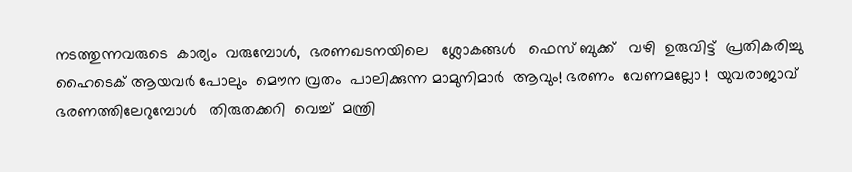നടത്തുന്നവരുടെ  കാര്യം  വരുമ്പോള്‍,  ഭരണഖടനയിലെ   ശ്ലോകങ്ങള്‍   ഫെസ് ബുക്ക്   വഴി  ഉരുവിട്ട്  പ്രതികരിച്ചു    ഹൈടെക് ആയവര്‍ പോലും  മൌന വ്രതം  പാലിക്കുന്ന മാമുനിമാര്‍  ആവും! ഭരണം  വേണമല്ലോ !  യുവരാജാവ്  ഭരണത്തിലേറുമ്പോള്‍   തിരുതക്കറി  വെച്ച്  മന്ത്രി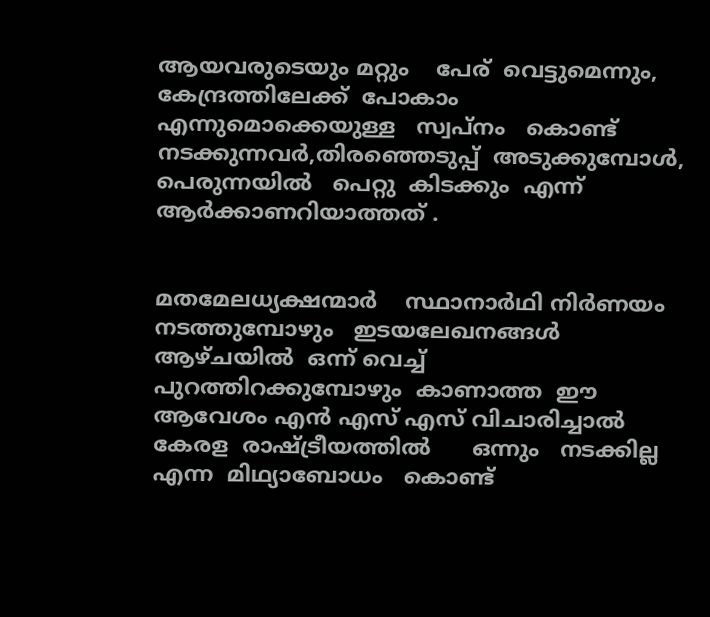ആയവരുടെയും മറ്റും    പേര്  വെട്ടുമെന്നും,  കേന്ദ്രത്തിലേക്ക്  പോകാം   എന്നുമൊക്കെയുള്ള   സ്വപ്നം   കൊണ്ട് നടക്കുന്നവര്‍,തിരഞ്ഞെടുപ്പ്  അടുക്കുമ്പോള്‍,  പെരുന്നയില്‍   പെറ്റു  കിടക്കും  എന്ന്  ആര്‍ക്കാണറിയാത്തത് .


മതമേലധ്യക്ഷന്മാര്‍    സ്ഥാനാര്‍ഥി നിര്‍ണയം  നടത്തുമ്പോഴും   ഇടയലേഖനങ്ങള്‍  ആഴ്ചയില്‍  ഒന്ന് വെച്ച്  പുറത്തിറക്കുമ്പോഴും  കാണാത്ത  ഈ  ആവേശം എന്‍ എസ് എസ് വിചാരിച്ചാല്‍  കേരള  രാഷ്ട്രീയത്തില്‍      ഒന്നും   നടക്കില്ല എന്ന  മിഥ്യാബോധം   കൊണ്ട്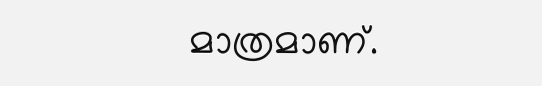മാത്രമാണ്.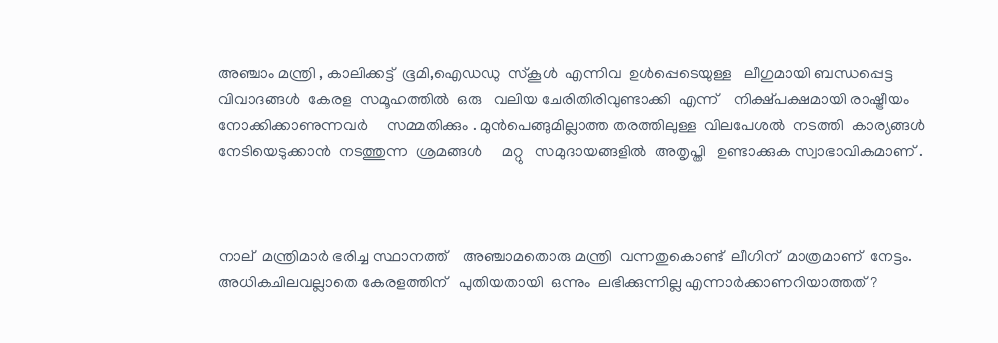അഞ്ചാം മന്ത്രി , കാലിക്കട്ട്  ഭൂമി,ഐഡഡു  സ്കൂള്‍  എന്നിവ  ഉള്‍പ്പെടെയുള്ള   ലീഗുമായി ബന്ധപ്പെട്ട  വിവാദങ്ങള്‍  കേരള  സമൂഹത്തില്‍  ഒരു   വലിയ ചേരിതിരിവുണ്ടാക്കി  എന്ന്    നിക്ഷ്പക്ഷമായി രാഷ്ട്രീയം  നോക്കിക്കാണുന്നവര്‍     സമ്മതിക്കും . മുന്‍പെങ്ങുമില്ലാത്ത തരത്തിലുള്ള  വിലപേശല്‍  നടത്തി  കാര്യങ്ങള്‍ നേടിയെടുക്കാന്‍  നടത്തുന്ന  ശ്രമങ്ങള്‍     മറ്റു   സമുദായങ്ങളില്‍  അതൃപ്തി   ഉണ്ടാക്കുക സ്വാഭാവികമാണ് .



നാല്  മന്ത്രിമാര്‍ ഭരിച്ച സ്ഥാനത്ത്    അഞ്ചാമതൊരു മന്ത്രി  വന്നതുകൊണ്ട്  ലീഗിന്  മാത്രമാണ്  നേട്ടം. അധികചിലവല്ലാതെ കേരളത്തിന്‌   പുതിയതായി  ഒന്നും  ലഭിക്കുന്നില്ല എന്നാര്‍ക്കാണറിയാത്തത് ?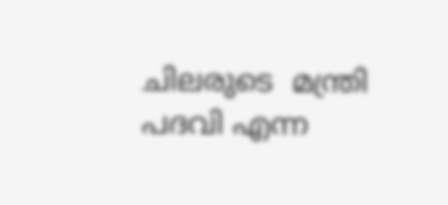ചിലരുടെ  മന്ത്രി  പദവി എന്ന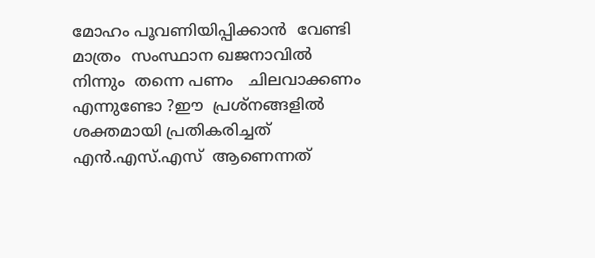മോഹം പൂവണിയിപ്പിക്കാന്‍  വേണ്ടി  മാത്രം  സംസ്ഥാന ഖജനാവില്‍  നിന്നും  തന്നെ പണം   ചിലവാക്കണം എന്നുണ്ടോ ?ഈ  പ്രശ്നങ്ങളില്‍   ശക്തമായി പ്രതികരിച്ചത്  എന്‍.എസ്.എസ്  ആണെന്നത്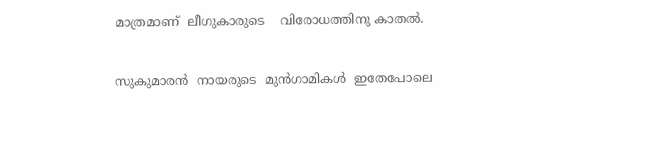മാത്രമാണ്  ലീഗുകാരുടെ    വിരോധത്തിനു കാതല്‍.


സുകുമാരന്‍  നായരുടെ  മുന്‍ഗാമികള്‍  ഇതേപോലെ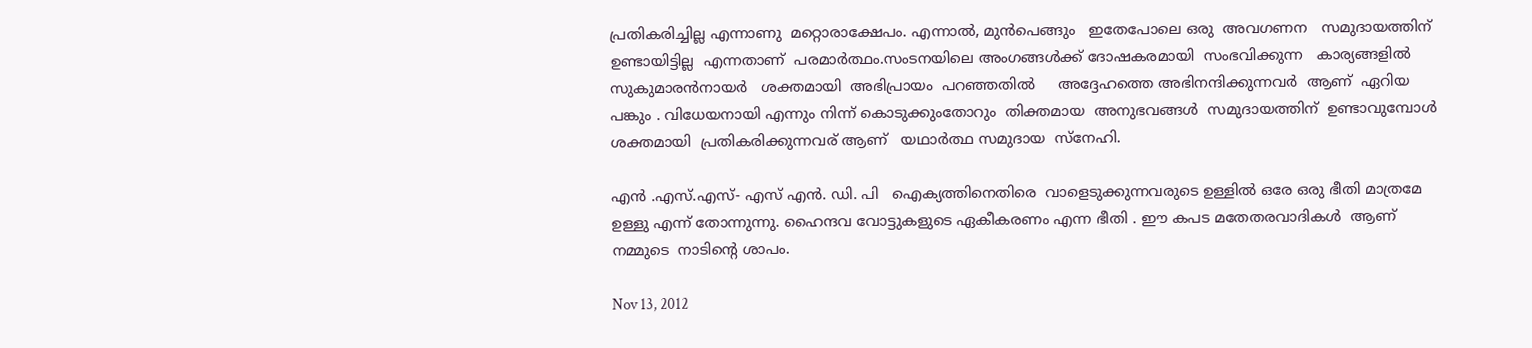പ്രതികരിച്ചില്ല എന്നാണു  മറ്റൊരാക്ഷേപം. എന്നാല്‍, മുന്‍പെങ്ങും   ഇതേപോലെ ഒരു  അവഗണന   സമുദായത്തിന്  ഉണ്ടായിട്ടില്ല  എന്നതാണ്  പരമാര്‍ത്ഥം.സംടനയിലെ അംഗങ്ങള്‍ക്ക് ദോഷകരമായി  സംഭവിക്കുന്ന   കാര്യങ്ങളില്‍  സുകുമാരന്‍നായര്‍   ശക്തമായി  അഭിപ്രായം  പറഞ്ഞതില്‍     അദ്ദേഹത്തെ അഭിനന്ദിക്കുന്നവര്‍  ആണ്  ഏറിയ  പങ്കും . വിധേയനായി എന്നും നിന്ന് കൊടുക്കുംതോറും  തിക്തമായ  അനുഭവങ്ങള്‍  സമുദായത്തിന്  ഉണ്ടാവുമ്പോള്‍   ശക്തമായി  പ്രതികരിക്കുന്നവര് ആണ്   യഥാര്‍ത്ഥ സമുദായ  സ്‌നേഹി.

എന്‍ .എസ്.എസ്- എസ് എന്‍. ഡി. പി   ഐക്യത്തിനെതിരെ  വാളെടുക്കുന്നവരുടെ ഉള്ളില്‍ ഒരേ ഒരു ഭീതി മാത്രമേ ഉള്ളു എന്ന് തോന്നുന്നു. ഹൈന്ദവ വോട്ടുകളുടെ ഏകീകരണം എന്ന ഭീതി . ഈ കപട മതേതരവാദികള്‍  ആണ്   നമ്മുടെ  നാടിന്റെ ശാപം.

Nov 13, 2012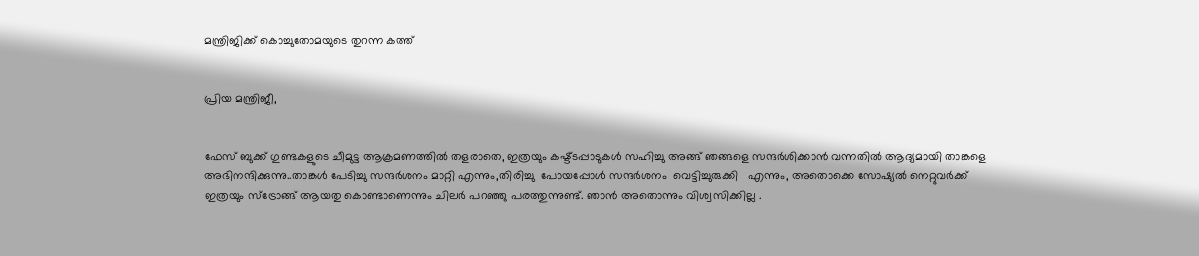മന്ത്രിജിക്ക് കൊച്ചുതോമയുടെ തുറന്ന കത്ത്


പ്രിയ മന്ത്രിജീ,


ഫേസ് ബുക്ക്‌ ഗുണ്ടകളുടെ ചീമുട്ട ആക്രമണത്തില്‍ തളരാതെ, ഇത്രയും കഷ്ട്ടപ്പാടുകള്‍ സഹിച്ചു അങ്ങ് ഞങ്ങളെ സന്ദര്‍ശിക്കാന്‍ വന്നതില്‍ ആദ്യമായി താങ്കളെ അഭിനന്ദിക്കുന്നു..താങ്കള്‍ പേടിച്ചു സന്ദര്‍ശനം മാറ്റി എന്നും,തിരിച്ചു  പോയപ്പോള്‍ സന്ദര്‍ശനം  വെട്ടിച്ചുരുക്കി   എന്നും, അതൊക്കെ സോഷ്യല്‍ നെറ്റുവര്‍ക്ക് ഇത്രയും സ്ട്രോങ്ങ്‌ ആയതു കൊണ്ടാണെന്നും ചിലര്‍ പറഞ്ഞു പരത്തുന്നുണ്ട്. ഞാന്‍ അതൊന്നും വിശ്വസിക്കില്ല .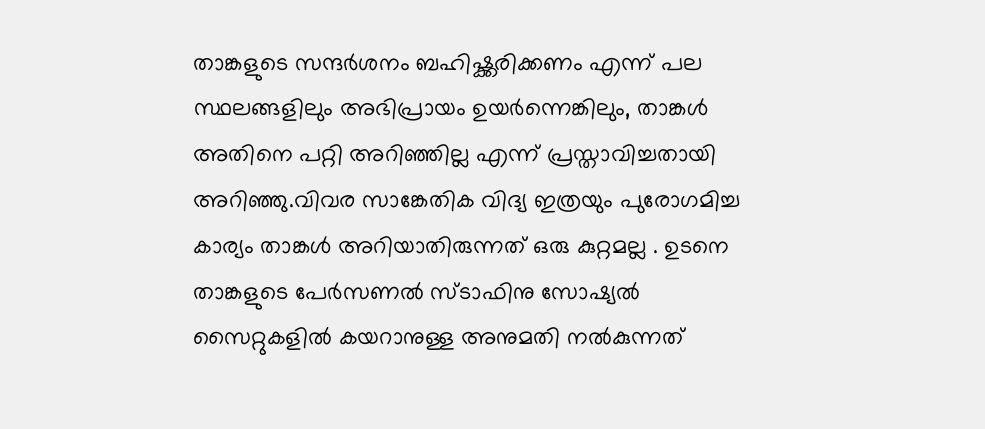താങ്കളുടെ സന്ദര്‍ശനം ബഹിഷ്ക്കരിക്കണം എന്ന് പല സ്ഥലങ്ങളിലും അഭിപ്രായം ഉയര്‍ന്നെങ്കിലും, താങ്കള്‍ അതിനെ പറ്റി അറിഞ്ഞില്ല എന്ന് പ്രസ്താവിച്ചതായി അറിഞ്ഞു.വിവര സാങ്കേതിക വിദ്യ ഇത്രയും പുരോഗമിച്ച കാര്യം താങ്കള്‍ അറിയാതിരുന്നത്‌ ഒരു കുറ്റമല്ല . ഉടനെ താങ്കളുടെ പേര്‍സണല്‍ സ്ടാഫിനു സോഷ്യല്‍ സൈറ്റുകളില്‍ കയറാനുള്ള അനുമതി നല്‍കുന്നത്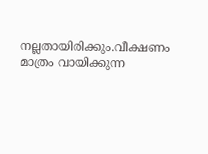നല്ലതായിരിക്കും.വീക്ഷണം മാത്രം വായിക്കുന്ന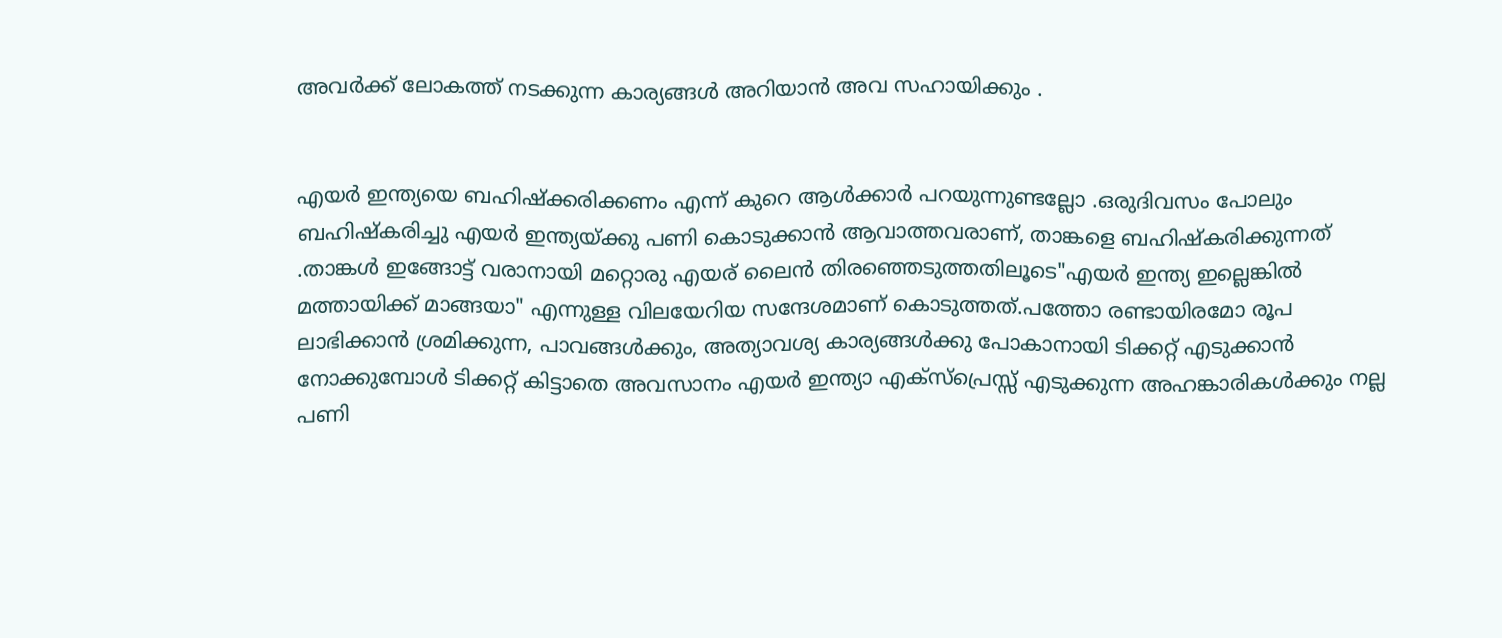അവര്‍ക്ക് ലോകത്ത് നടക്കുന്ന കാര്യങ്ങള്‍ അറിയാന്‍ അവ സഹായിക്കും .


എയര്‍ ഇന്ത്യയെ ബഹിഷ്ക്കരിക്കണം എന്ന് കുറെ ആള്‍ക്കാര്‍ പറയുന്നുണ്ടല്ലോ .ഒരുദിവസം പോലും ബഹിഷ്കരിച്ചു എയര്‍ ഇന്ത്യയ്ക്കു പണി കൊടുക്കാന്‍ ആവാത്തവരാണ്, താങ്കളെ ബഹിഷ്കരിക്കുന്നത് .താങ്കള്‍ ഇങ്ങോട്ട് വരാനായി മറ്റൊരു എയര് ലൈന്‍ തിരഞ്ഞെടുത്തതിലൂടെ"എയര്‍ ഇന്ത്യ ഇല്ലെങ്കില്‍ മത്തായിക്ക് മാങ്ങയാ" എന്നുള്ള വിലയേറിയ സന്ദേശമാണ് കൊടുത്തത്.പത്തോ രണ്ടായിരമോ രൂപ ലാഭിക്കാന്‍ ശ്രമിക്കുന്ന, പാവങ്ങള്‍ക്കും, അത്യാവശ്യ കാര്യങ്ങള്‍ക്കു പോകാനായി ടിക്കറ്റ് എടുക്കാന്‍ നോക്കുമ്പോള്‍ ടിക്കറ്റ് കിട്ടാതെ അവസാനം എയര്‍ ഇന്ത്യാ എക്സ്പ്രെസ്സ് എടുക്കുന്ന അഹങ്കാരികള്‍ക്കും നല്ല പണി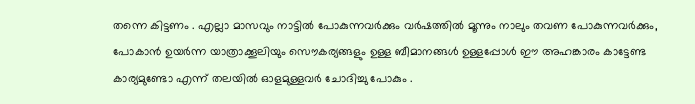തന്നെ കിട്ടണം . എല്ലാ മാസവും നാട്ടില്‍ പോകുന്നവര്‍ക്കും വര്‍ഷത്തില്‍ മൂന്നും നാലും തവണ പോകുന്നവര്‍ക്കും, പോകാന്‍ ഉയര്‍ന്ന യാത്രാക്കൂലിയും സൌകര്യങ്ങളും ഉള്ള ബീമാനങ്ങള്‍ ഉള്ളപ്പോള്‍ ഈ അഹങ്കാരം കാട്ടേണ്ട കാര്യമുണ്ടോ എന്ന് തലയില്‍ ഓളമുള്ളവര്‍ ചോദിച്ചു പോകും .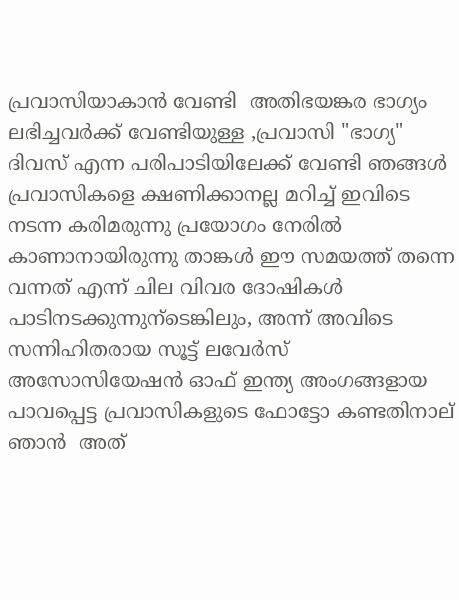പ്രവാസിയാകാന്‍ വേണ്ടി  അതിഭയങ്കര ഭാഗ്യം ലഭിച്ചവര്‍ക്ക് വേണ്ടിയുള്ള ,പ്രവാസി "ഭാഗ്യ" ദിവസ് എന്ന പരിപാടിയിലേക്ക് വേണ്ടി ഞങ്ങള്‍ പ്രവാസികളെ ക്ഷണിക്കാനല്ല മറിച്ച് ഇവിടെ നടന്ന കരിമരുന്നു പ്രയോഗം നേരില്‍ കാണാനായിരുന്നു താങ്കള്‍ ഈ സമയത്ത് തന്നെ വന്നത് എന്ന് ചില വിവര ദോഷികള്‍ പാടിനടക്കുന്നുന്ടെങ്കിലും, അന്ന് അവിടെ സന്നിഹിതരായ സൂട്ട് ലവേര്‍സ് അസോസിയേഷന്‍ ഓഫ് ഇന്ത്യ അംഗങ്ങളായ പാവപ്പെട്ട പ്രവാസികളുടെ ഫോട്ടോ കണ്ടതിനാല് ഞാന്‍ ‍ അത്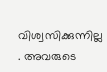വിശ്വസിക്കുന്നില്ല . അവരുടെ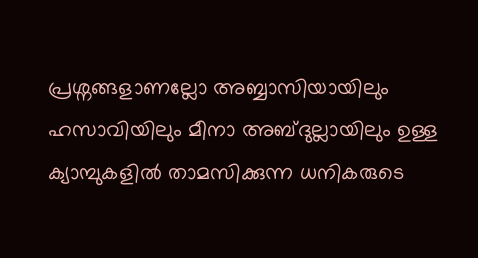പ്രശ്നങ്ങളാണല്ലോ അബ്ബാസിയായിലും ഹസാവിയിലും മീനാ അബ്ദുല്ലായിലും ഉള്ള ക്യാമ്പുകളില്‍ താമസിക്കുന്ന ധനികരുടെ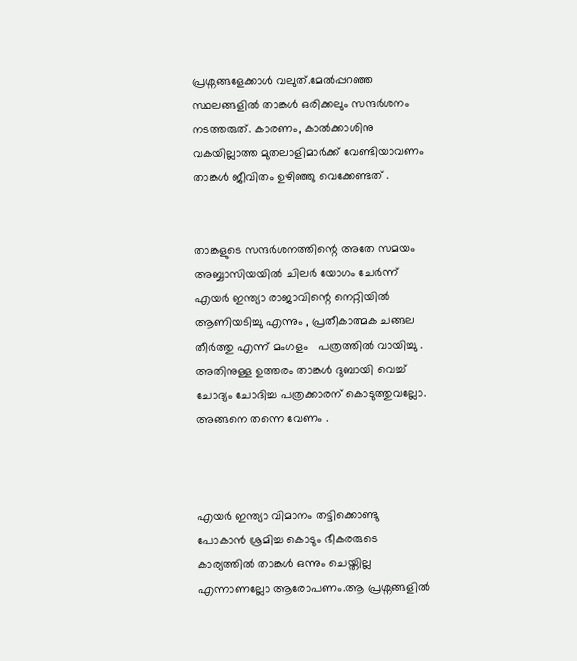പ്രശ്നങ്ങളേക്കാള്‍ വലുത്.മേല്‍പ്പറഞ്ഞ സ്ഥലങ്ങളില്‍ താങ്കള്‍ ഒരിക്കലും സന്ദര്‍ശനം നടത്തരുത്. കാരണം, കാല്‍ക്കാശിനു വകയില്ലാത്ത മുതലാളിമാര്‍ക്ക് വേണ്ടിയാവണം താങ്കള്‍ ജീവിതം ഉഴിഞ്ഞു വെക്കേണ്ടത് .


താങ്കളുടെ സന്ദര്‍ശനത്തിന്റെ അതേ സമയം അബ്ബാസിയയില്‍ ചിലര്‍ യോഗം ചേര്‍ന്ന് എയര്‍ ഇന്ത്യാ രാജാവിന്റെ നെറ്റിയില്‍ ആണിയടിച്ചു എന്നും , പ്രതീകാത്മക ചങ്ങല തീര്‍ത്തു എന്ന് മംഗളം   പത്രത്തില്‍ വായിച്ചു . അതിനുള്ള ഉത്തരം താങ്കള്‍ ദുബായി വെച്ച് ചോദ്യം ചോദിച്ച പത്രക്കാരന് കൊടുത്തുവല്ലോ. അങ്ങനെ തന്നെ വേണം .



എയര്‍ ഇന്ത്യാ വിമാനം തട്ടിക്കൊണ്ടു പോകാന്‍ ശ്രമിച്ച കൊടും ഭീകരരുടെ കാര്യത്തില്‍ താങ്കള്‍ ഒന്നും ചെയ്തില്ല എന്നാണല്ലോ ആരോപണം.ആ പ്രശ്നങ്ങളില്‍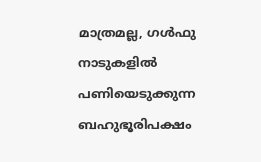മാത്രമല്ല, ഗള്‍ഫു നാടുകളില്‍ പണിയെടുക്കുന്ന ബഹുഭൂരിപക്ഷം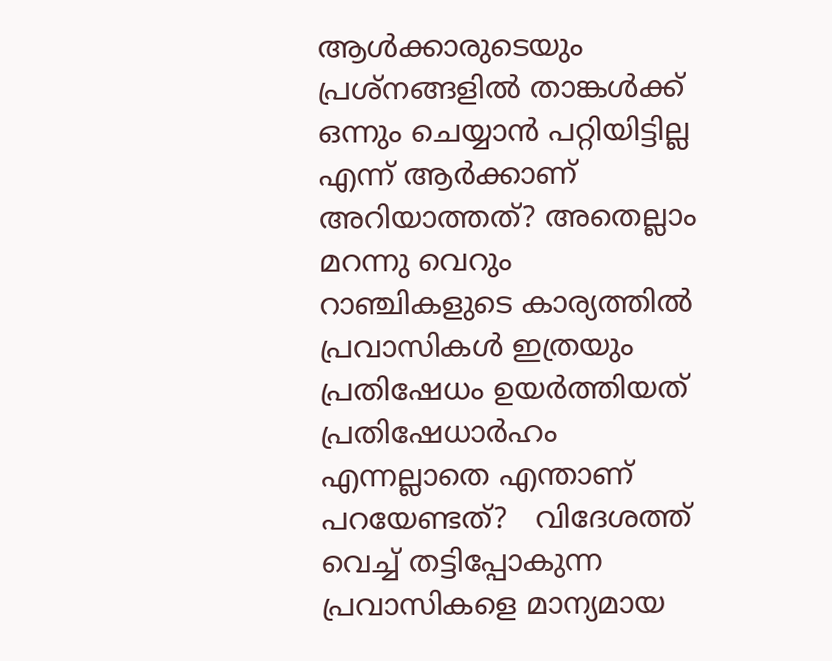ആള്‍ക്കാരുടെയും പ്രശ്നങ്ങളില്‍ താങ്കള്‍ക്ക് ഒന്നും ചെയ്യാന്‍ പറ്റിയിട്ടില്ല എന്ന് ആര്‍ക്കാണ് അറിയാത്തത്? അതെല്ലാം മറന്നു വെറും റാഞ്ചികളുടെ കാര്യത്തില്‍ പ്രവാസികള്‍ ഇത്രയും പ്രതിഷേധം ഉയര്‍ത്തിയത്‌ പ്രതിഷേധാര്‍ഹം എന്നല്ലാതെ എന്താണ് പറയേണ്ടത്?   വിദേശത്ത് വെച്ച് തട്ടിപ്പോകുന്ന പ്രവാസികളെ മാന്യമായ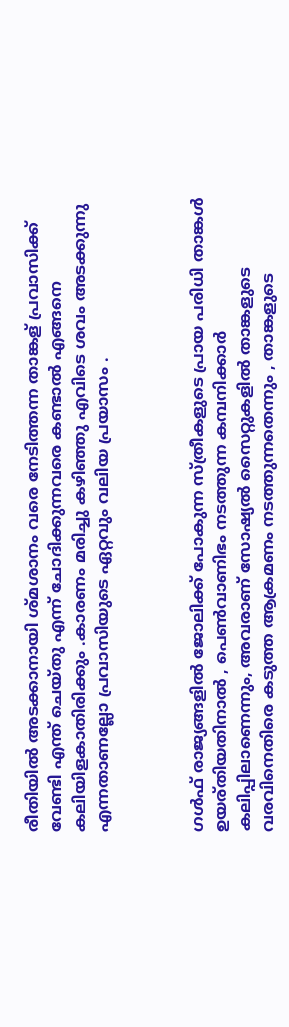രീതിയില്‍ അടക്കാനായി ശ്മശാനം വരെ നേടിത്തന്ന താങ്കള് പ്രവാസിക്ക് വേണ്ടി എന്ത് ചെയ്തു എന്ന് ചോദിക്കുന്നവരെ കണ്ടാല്‍ എങ്ങനെ കലിയിളകാതിരിക്കും .കാരണം മരിച്ചു കഴിഞ്ഞു എവിടെ ശവം അടക്കുന്നു എന്നതാണല്ലോ പ്രവാസിയുടെ ഏറ്റവും വലിയ പ്രയാസം .



ഗള്‍ഫ് രാജ്യങ്ങളില്‍ ജോലിക്ക് പോകുന്ന സ്ത്രീകളുടെ പ്രായ പരിധി താങ്കള്‍ ഉയര്തിയതിനാല്‍ , പെണ്‍വാണിഭം നടത്തുന്ന കമ്പനിക്കാര്‍ കലിപ്പിലാണെന്നും, അവരാണ് സോഷ്യല്‍ സൈറ്റുകളില്‍ താങ്കളുടെ വരവിനെതിരെ കടുത്ത ആക്രമണം നടത്തുന്നതെന്നും , താങ്കളുടെ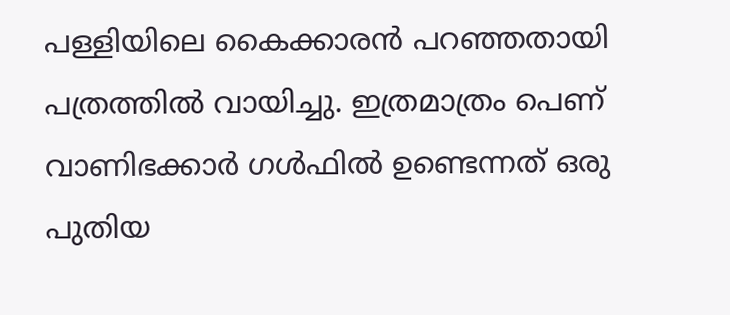പള്ളിയിലെ കൈക്കാരന്‍ പറഞ്ഞതായി പത്രത്തില്‍ വായിച്ചു. ഇത്രമാത്രം പെണ് വാണിഭക്കാര്‍ ഗള്‍ഫില്‍ ഉണ്ടെന്നത് ഒരു പുതിയ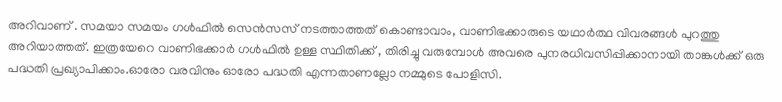അറിവാണ് . സമയാ സമയം ഗള്‍ഫില്‍ സെന്‍സസ് നടത്താത്തത് കൊണ്ടാവാം, വാണിഭക്കാരുടെ യഥാര്‍ത്ഥ വിവരങ്ങള്‍ പുറത്തു അറിയാത്തത്. ഇത്രയേറെ വാണിഭക്കാര്‍ ഗള്‍ഫില്‍ ഉള്ള സ്ഥിതിക്ക് , തിരിച്ചു വരുമ്പോള്‍ അവരെ പുനരധിവസിപ്പിക്കാനായി താങ്കള്‍ക്ക് ഒരു പദ്ധതി പ്രഖ്യാപിക്കാം.ഓരോ വരവിനും ഓരോ പദ്ധതി എന്നതാണല്ലോ നമ്മുടെ പോളിസി.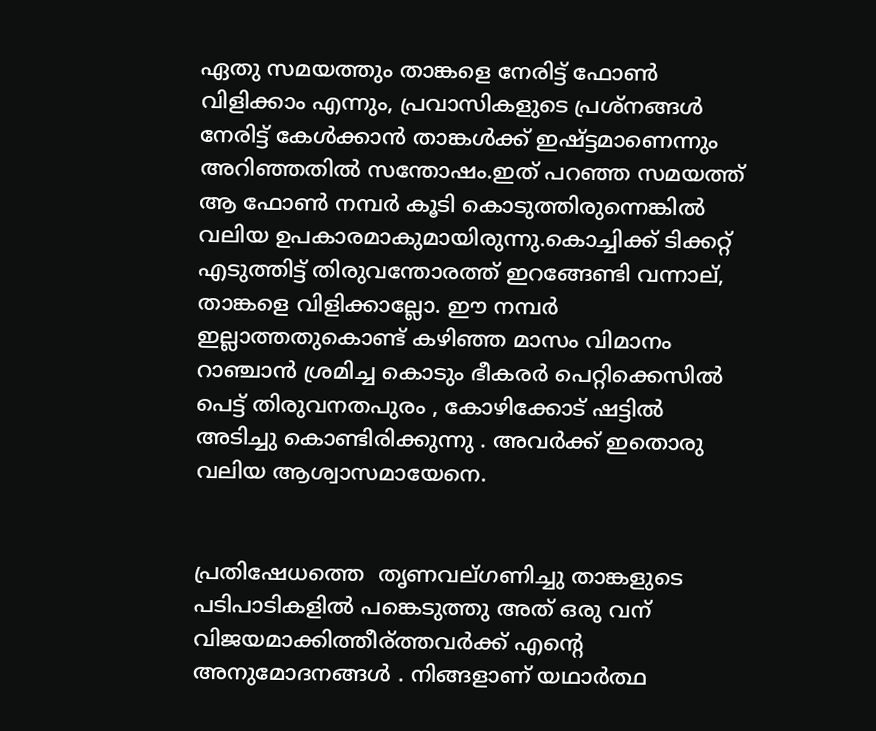ഏതു സമയത്തും താങ്കളെ നേരിട്ട് ഫോണ്‍ വിളിക്കാം എന്നും, പ്രവാസികളുടെ പ്രശ്നങ്ങള്‍ നേരിട്ട് കേള്‍ക്കാന്‍ താങ്കള്‍ക്ക് ഇഷ്ട്ടമാണെന്നും അറിഞ്ഞതില്‍ സന്തോഷം.ഇത് പറഞ്ഞ സമയത്ത് ആ ഫോണ്‍ നമ്പര്‍ കൂടി കൊടുത്തിരുന്നെങ്കില്‍ വലിയ ഉപകാരമാകുമായിരുന്നു.കൊച്ചിക്ക്‌ ടിക്കറ്റ് എടുത്തിട്ട് തിരുവന്തോരത്ത് ഇറങ്ങേണ്ടി വന്നാല്,  താങ്കളെ വിളിക്കാല്ലോ. ഈ നമ്പര്‍ ഇല്ലാത്തതുകൊണ്ട് കഴിഞ്ഞ മാസം വിമാനം റാഞ്ചാന്‍ ശ്രമിച്ച കൊടും ഭീകരര്‍ പെറ്റിക്കെസില്‍ പെട്ട് തിരുവനതപുരം , കോഴിക്കോട് ഷട്ടില്‍ ‍ അടിച്ചു കൊണ്ടിരിക്കുന്നു . അവര്‍ക്ക് ഇതൊരു വലിയ ആശ്വാസമായേനെ.


പ്രതിഷേധത്തെ  തൃണവല്ഗണിച്ചു താങ്കളുടെ പടിപാടികളില്‍ പങ്കെടുത്തു അത് ഒരു വന് വിജയമാക്കിത്തീര്ത്തവര്‍ക്ക് എന്റെ അനുമോദനങ്ങള്‍ . നിങ്ങളാണ് യഥാര്‍ത്ഥ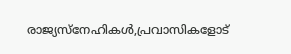രാജ്യസ്നേഹികള്‍,പ്രവാസികളോട്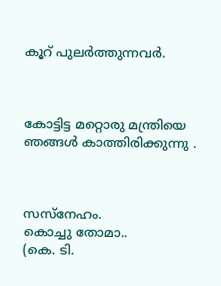കൂറ് പുലര്‍ത്തുന്നവര്‍.



കോട്ടിട്ട മറ്റൊരു മന്ത്രിയെ ഞങ്ങള്‍ കാത്തിരിക്കുന്നു .



സസ്നേഹം.
കൊച്ചു തോമാ..
(കെ. ടി.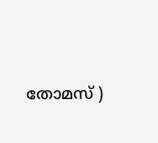തോമസ്‌ )